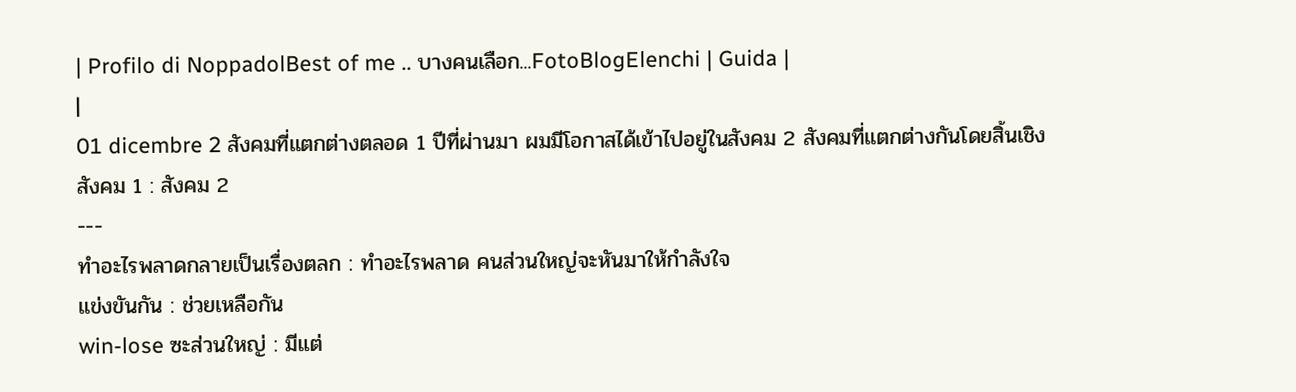| Profilo di NoppadolBest of me .. บางคนเลือก...FotoBlogElenchi | Guida |
|
01 dicembre 2 สังคมที่แตกต่างตลอด 1 ปีที่ผ่านมา ผมมีโอกาสได้เข้าไปอยู่ในสังคม 2 สังคมที่แตกต่างกันโดยสิ้นเชิง
สังคม 1 : สังคม 2
---
ทำอะไรพลาดกลายเป็นเรื่องตลก : ทำอะไรพลาด คนส่วนใหญ่จะหันมาให้กำลังใจ
แข่งขันกัน : ช่วยเหลือกัน
win-lose ซะส่วนใหญ่ : มีแต่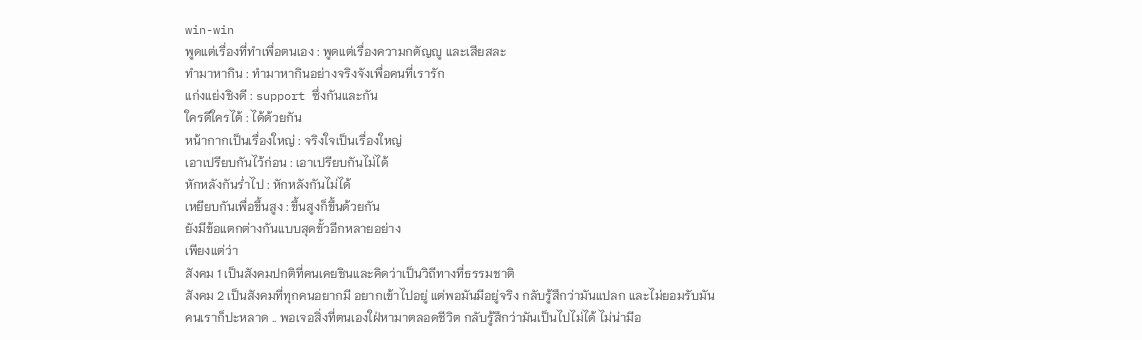win-win
พูดแต่เรื่องที่ทำเพื่อตนเอง : พูดแต่เรื่องความกตัญญู และเสียสละ
ทำมาหากิน : ทำมาหากินอย่างจริงจังเพื่อคนที่เรารัก
แก่งแย่งชิงดี : support ซึ่งกันและกัน
ใครดีใครได้ : ได้ด้วยกัน
หน้ากากเป็นเรื่องใหญ่ : จริงใจเป็นเรื่องใหญ่
เอาเปรียบกันไว้ก่อน : เอาเปรียบกันไม่ได้
หักหลังกันร่ำไป : หักหลังกันไม่ได้
เหยียบกันเพื่อขึ้นสูง : ขึ้นสูงก็ขึ้นด้วยกัน
ยังมีข้อแตกต่างกันแบบสุดขั้วอีกหลายอย่าง
เพียงแต่ว่า
สังคม 1 เป็นสังคมปกติที่คนเคยชินและคิดว่าเป็นวิถีทางที่ธรรมชาติ
สังคม 2 เป็นสังคมที่ทุกคนอยากมี อยากเข้าไปอยู่ แต่พอมันมีอยู่จริง กลับรู้สึกว่ามันแปลก และไม่ยอมรับมัน
คนเราก็ปะหลาด .. พอเจอสิ่งที่ตนเองใฝ่หามาตลอดชีวิต กลับรู้สึกว่ามันเป็นไปไม่ได้ ไม่น่ามีอ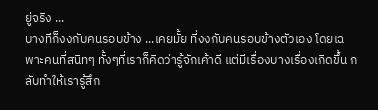ยู่จริง ...
บางทีก็งงกับคนรอบข้าง ...เคยมั้ย ที่งงกับคนรอบข้างตัวเอง โดยเฉพาะคนที่สนิทๆ ทั้งๆที่เราก็คิดว่ารู้จักเค้าดี แต่มีเรื่องบางเรื่องเกิดขึ้น กลับทำให้เรารู้สึก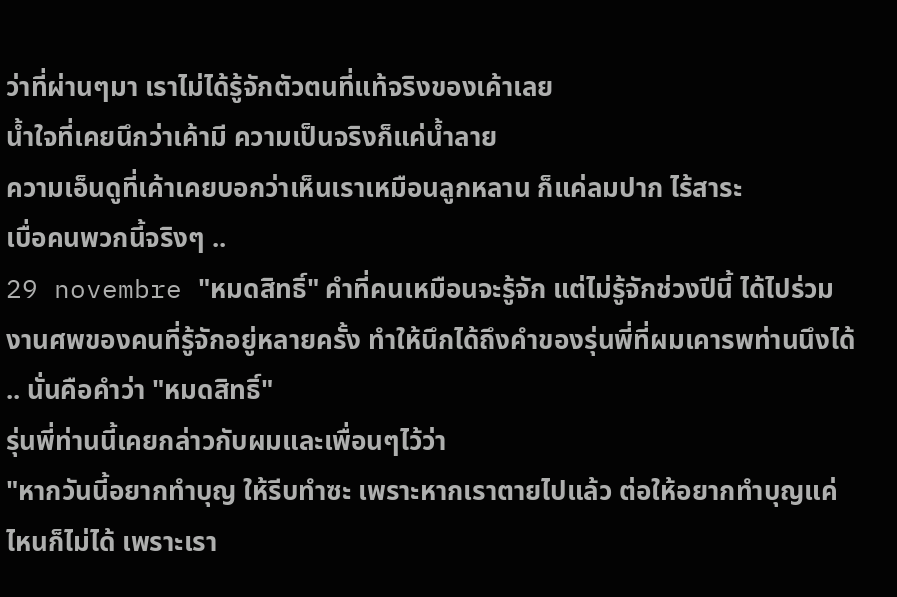ว่าที่ผ่านๆมา เราไม่ได้รู้จักตัวตนที่แท้จริงของเค้าเลย
น้ำใจที่เคยนึกว่าเค้ามี ความเป็นจริงก็แค่น้ำลาย
ความเอ็นดูที่เค้าเคยบอกว่าเห็นเราเหมือนลูกหลาน ก็แค่ลมปาก ไร้สาระ
เบื่อคนพวกนี้จริงๆ ..
29 novembre "หมดสิทธิ์" คำที่คนเหมือนจะรู้จัก แต่ไม่รู้จักช่วงปีนี้ ได้ไปร่วมงานศพของคนที่รู้จักอยู่หลายครั้ง ทำให้นึกได้ถึงคำของรุ่นพี่ที่ผมเคารพท่านนึงได้ .. นั่นคือคำว่า "หมดสิทธิ์"
รุ่นพี่ท่านนี้เคยกล่าวกับผมและเพื่อนๆไว้ว่า
"หากวันนี้อยากทำบุญ ให้รีบทำซะ เพราะหากเราตายไปแล้ว ต่อให้อยากทำบุญแค่ไหนก็ไม่ได้ เพราะเรา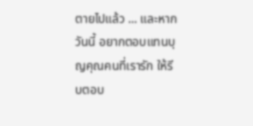ตายไปแล้ว ... และหากวันนี้ อยากตอบแทนบุญคุณคนที่เรารัก ให้รีบตอบ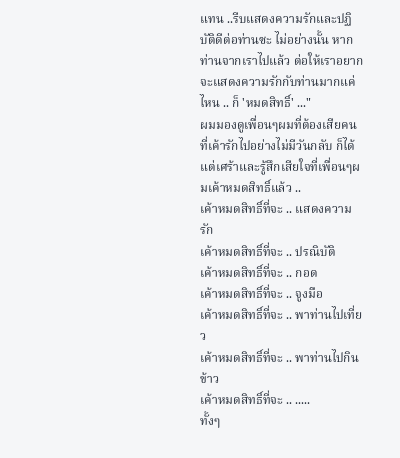แทน ..รีบแสดงความรักและปฏิบัติดีต่อท่านซะ ไม่อย่างนั้น หากท่านจากเราไปแล้ว ต่อให้เราอยากจะแสดงความรักกับท่านมากแค่ไหน .. ก็ 'หมดสิทธิ์' ..."
ผมมองดูเพื่อนๆผมที่ต้องเสียคนที่เค้ารักไปอย่างไม่มีวันกลับ ก็ได้แต่เศร้าและรู้สึกเสียใจที่เพื่อนๆผมเค้าหมดสิทธิ์แล้ว ..
เค้าหมดสิทธิ์ที่จะ .. แสดงความรัก
เค้าหมดสิทธิ์ที่จะ .. ปรณิบัติ
เค้าหมดสิทธิ์ที่จะ .. กอด
เค้าหมดสิทธิ์ที่จะ .. จูงมือ
เค้าหมดสิทธิ์ที่จะ .. พาท่านไปเที่ยว
เค้าหมดสิทธิ์ที่จะ .. พาท่านไปกินข้าว
เค้าหมดสิทธิ์ที่จะ .. .....
ทั้งๆ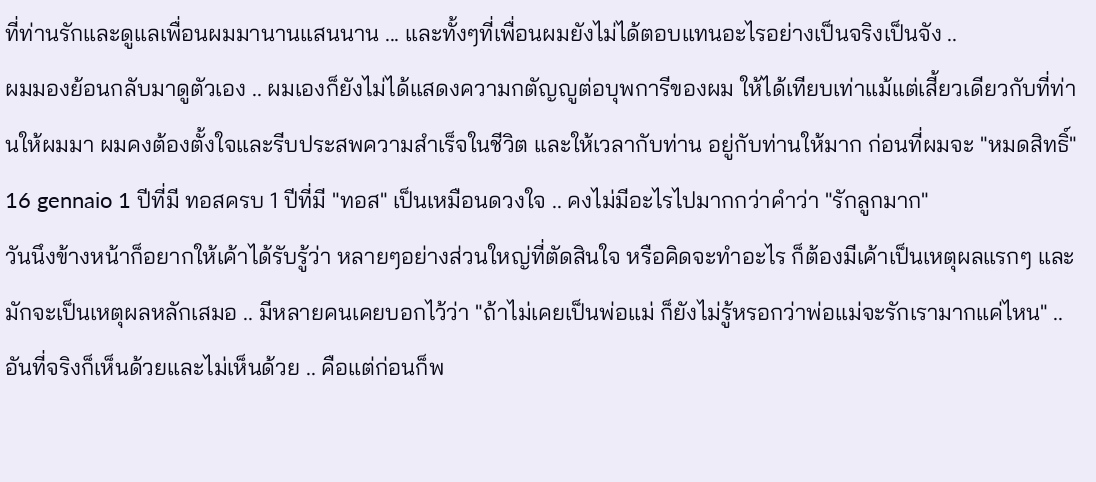ที่ท่านรักและดูแลเพื่อนผมมานานแสนนาน ... และทั้งๆที่เพื่อนผมยังไม่ได้ตอบแทนอะไรอย่างเป็นจริงเป็นจัง ..
ผมมองย้อนกลับมาดูตัวเอง .. ผมเองก็ยังไม่ได้แสดงความกตัญญูต่อบุพการีของผม ให้ได้เทียบเท่าแม้แต่เสี้ยวเดียวกับที่ท่านให้ผมมา ผมคงต้องตั้งใจและรีบประสพความสำเร็จในชีวิต และให้เวลากับท่าน อยู่กับท่านให้มาก ก่อนที่ผมจะ "หมดสิทธิ์"
16 gennaio 1 ปีที่มี ทอสครบ 1 ปีที่มี "ทอส" เป็นเหมือนดวงใจ .. คงไม่มีอะไรไปมากกว่าคำว่า "รักลูกมาก"
วันนึงข้างหน้าก็อยากให้เค้าได้รับรู้ว่า หลายๆอย่างส่วนใหญ่ที่ตัดสินใจ หรือคิดจะทำอะไร ก็ต้องมีเค้าเป็นเหตุผลแรกๆ และมักจะเป็นเหตุผลหลักเสมอ .. มีหลายคนเคยบอกไว้ว่า "ถ้าไม่เคยเป็นพ่อแม่ ก็ยังไม่รู้หรอกว่าพ่อแม่จะรักเรามากแค่ไหน" .. อันที่จริงก็เห็นด้วยและไม่เห็นด้วย .. คือแต่ก่อนก็พ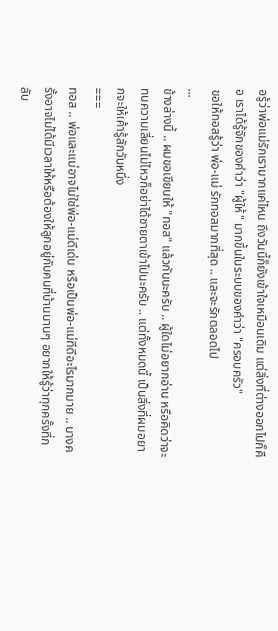อรู้ว่าพ่อแม่รักเรามากแค่ไหน ถึงวันนี้ก็ยังเข้าใจเหมือนเดิม แต่สิ่งที่ต่างออกไปก็คือ เราได้รู้จักของคำว่า "ผู้ให้" มากขึ้นในระบบของคำว่า "ครอบครัว"
ขอให้ทอสรู้ว่า พ่อ-แม่ รักทอสมากที่สุด .. และจะรักตลอดไป
...
ข้างล่างนี้ .. ผมขอเขียนให้ "ทอส" แล้วกันนะครับ .. ผู้ใดไม่อยากอ่าน หรือคิดว่าจะทนความเลี่ยนไม่ไหวก็อย่าได้ชายตาเข้าไปนะครับ .. แต่ทั้งหมดนี้ เป็นสิ่งที่ผมอยากจะให้เค้ารู้สักวันหนึ่ง
===
ทอส .. พ่อและแม่อาจไม่ใช่พ่อ-แม่ดีเด่น หรือเป็นพ่อ-แม่ทีดีอะไรมากมาย .. บางครั้งอาจไม่ได้มีเวลาให้หรือต้องให้ลูกอยู่กับคนที่บ้านนานๆ อยากให้รู้ว่าทุกครั้งที่กลับ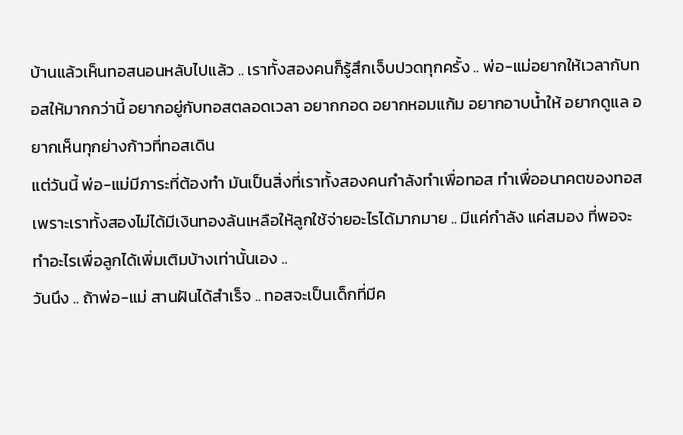บ้านแล้วเห็นทอสนอนหลับไปแล้ว .. เราทั้งสองคนก็รู้สึกเจ็บปวดทุกครั้ง .. พ่อ-แม่อยากให้เวลากับทอสให้มากกว่านี้ อยากอยู่กับทอสตลอดเวลา อยากกอด อยากหอมแก้ม อยากอาบน้ำให้ อยากดูแล อยากเห็นทุกย่างก้าวที่ทอสเดิน
แต่วันนี้ พ่อ-แม่มีภาระที่ต้องทำ มันเป็นสิ่งที่เราทั้งสองคนกำลังทำเพื่อทอส ทำเพื่ออนาคตของทอส เพราะเราทั้งสองไม่ได้มีเงินทองล้นเหลือให้ลูกใช้จ่ายอะไรได้มากมาย .. มีแค่กำลัง แค่สมอง ที่พอจะทำอะไรเพื่อลูกได้เพิ่มเติมบ้างเท่านั้นเอง ..
วันนึง .. ถ้าพ่อ-แม่ สานฝันได้สำเร็จ .. ทอสจะเป็นเด็กที่มีค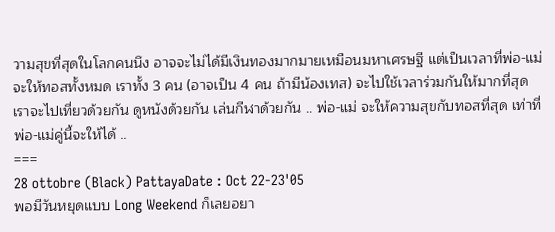วามสุขที่สุดในโลกคนนึง อาจจะไม่ได้มีเงินทองมากมายเหมือนมหาเศรษฐี แต่เป็นเวลาที่พ่อ-แม่จะให้ทอสทั้งหมด เราทั้ง 3 คน (อาจเป็น 4 คน ถ้ามีน้องเทส) จะไปใช้เวลาร่วมกันให้มากที่สุด เราจะไปเที่ยวด้วยกัน ดูหนังด้วยกัน เล่นกีฬาด้วยกัน .. พ่อ-แม่ จะให้ความสุขกับทอสที่สุด เท่าที่พ่อ-แม่คู่นี้จะให้ได้ ..
===
28 ottobre (Black) PattayaDate : Oct 22-23'05
พอมีวันหยุดแบบ Long Weekend ก็เลยอยา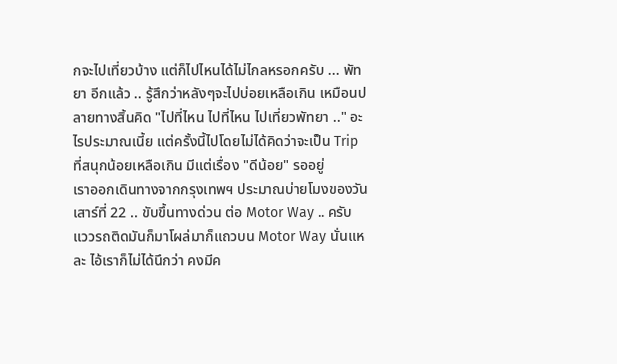กจะไปเที่ยวบ้าง แต่ก็ไปไหนได้ไม่ไกลหรอกครับ ... พัทยา อีกแล้ว .. รู้สึกว่าหลังๆจะไปบ่อยเหลือเกิน เหมือนปลายทางสิ้นคิด "ไปที่ไหน ไปที่ไหน ไปเที่ยวพัทยา .." อะไรประมาณเนี้ย แต่ครั้งนี้ไปโดยไม่ได้คิดว่าจะเป็น Trip ที่สนุกน้อยเหลือเกิน มีแต่เรื่อง "ดีน้อย" รออยู่
เราออกเดินทางจากกรุงเทพฯ ประมาณบ่ายโมงของวันเสาร์ที่ 22 .. ขับขึ้นทางด่วน ต่อ Motor Way .. ครับ แววรถติดมันก็มาโผล่มาก็แถวบน Motor Way นั่นแหละ ไอ้เราก็ไม่ได้นึกว่า คงมีค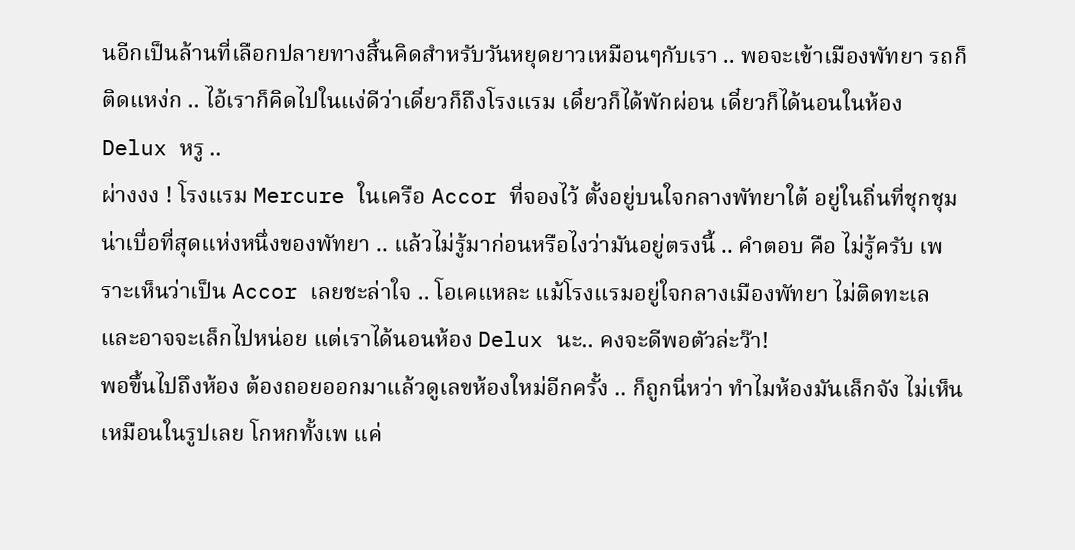นอีกเป็นล้านที่เลือกปลายทางสิ้นคิดสำหรับวันหยุดยาวเหมือนๆกับเรา .. พอจะเข้าเมืองพัทยา รถก็ติดแหง่ก .. ไอ้เราก็คิดไปในแง่ดีว่าเดี๋ยวก็ถึงโรงแรม เดี๋ยวก็ได้พักผ่อน เดี๋ยวก็ได้นอนในห้อง Delux หรู ..
ผ่างงง ! โรงแรม Mercure ในเครือ Accor ที่จองไว้ ตั้งอยู่บนใจกลางพัทยาใต้ อยู่ในถิ่นที่ชุกชุมน่าเบื่อที่สุดแห่งหนึ่งของพัทยา .. แล้วไม่รู้มาก่อนหรือไงว่ามันอยู่ตรงนี้ .. คำตอบ คือ ไม่รู้ครับ เพราะเห็นว่าเป็น Accor เลยชะล่าใจ .. โอเคแหละ แม้โรงแรมอยู่ใจกลางเมืองพัทยา ไม่ติดทะเล และอาจจะเล็กไปหน่อย แต่เราได้นอนห้อง Delux นะ.. คงจะดีพอตัวล่ะว๊า!
พอขึ้นไปถึงห้อง ต้องถอยออกมาแล้วดูเลขห้องใหม่อีกครั้ง .. ก็ถูกนี่หว่า ทำไมห้องมันเล็กจัง ไม่เห็นเหมือนในรูปเลย โกหกทั้งเพ แค่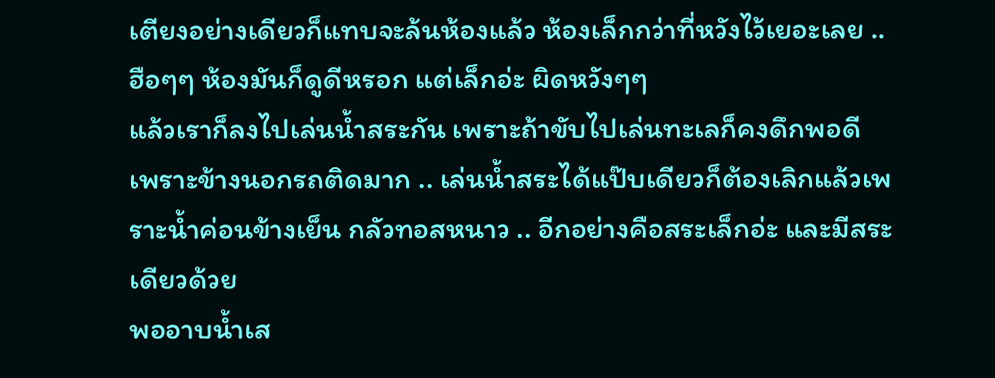เตียงอย่างเดียวก็แทบจะล้นห้องแล้ว ห้องเล็กกว่าที่หวังไว้เยอะเลย .. ฮือๆๆ ห้องมันก็ดูดีหรอก แต่เล็กอ่ะ ผิดหวังๆๆ
แล้วเราก็ลงไปเล่นน้ำสระกัน เพราะถ้าขับไปเล่นทะเลก็คงดึกพอดี เพราะข้างนอกรถติดมาก .. เล่นน้ำสระได้แป๊บเดียวก็ต้องเลิกแล้วเพราะน้ำค่อนข้างเย็น กลัวทอสหนาว .. อีกอย่างคือสระเล็กอ่ะ และมีสระเดียวด้วย
พออาบน้ำเส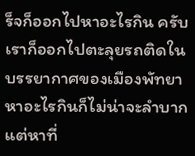ร็จก็ออกไปหาอะไรกิน ครับเราก็ออกไปตะลุยรถติดในบรรยากาศของเมืองพัทยา หาอะไรกินก็ไม่น่าจะลำบากแต่หาที่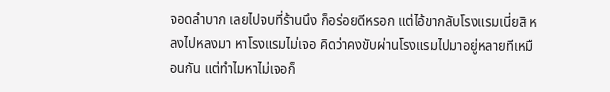จอดลำบาก เลยไปจบที่ร้านนึง ก็อร่อยดีหรอก แต่ไอ้ขากลับโรงแรมเนี่ยสิ หลงไปหลงมา หาโรงแรมไม่เจอ คิดว่าคงขับผ่านโรงแรมไปมาอยู่หลายทีเหมือนกัน แต่ทำไมหาไม่เจอก็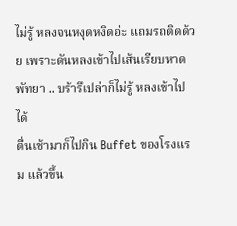ไม่รู้ หลงจนหงุดหงิดอ่ะ แถมรถติดด้วย เพราะดันหลงเข้าไปเส้นเรียบหาดพัทยา .. บร้ารึเปล่าก็ไม่รู้ หลงเข้าไปได้
ตื่นเช้ามาก็ไปกิน Buffet ของโรงแรม แล้วขึ้น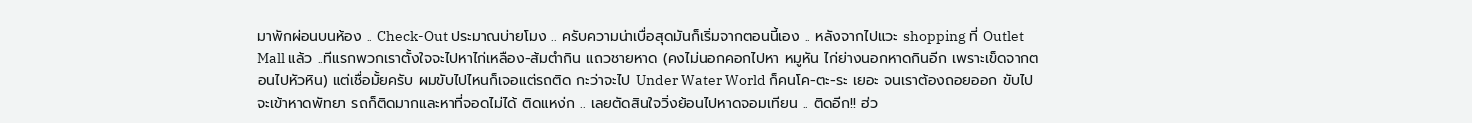มาพักผ่อนบนห้อง .. Check-Out ประมาณบ่ายโมง .. ครับความน่าเบื่อสุดมันก็เริ่มจากตอนนี้เอง .. หลังจากไปแวะ shopping ที่ Outlet Mall แล้ว ..ทีแรกพวกเราตั้งใจจะไปหาไก่เหลือง-ส้มตำกิน แถวชายหาด (คงไม่นอกคอกไปหา หมูหัน ไก่ย่างนอกหาดกินอีก เพราะเข็ดจากตอนไปหัวหิน) แต่เชื่อมั้ยครับ ผมขับไปไหนก็เจอแต่รถติด กะว่าจะไป Under Water World ก็คนโค-ตะ-ระ เยอะ จนเราต้องถอยออก ขับไปจะเข้าหาดพัทยา รถก็ติดมากและหาที่จอดไม่ได้ ติดแหง่ก .. เลยตัดสินใจวิ่งย้อนไปหาดจอมเทียน .. ติดอีก!! ฮ่ว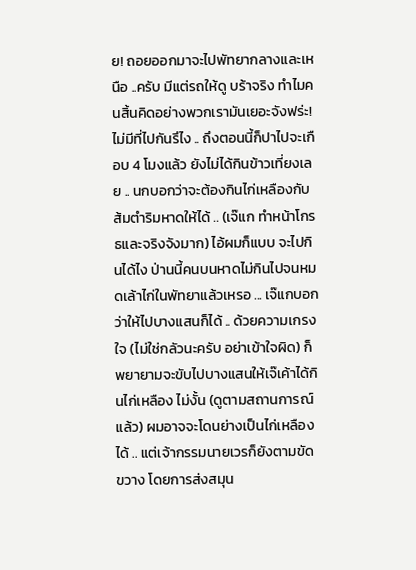ย! ถอยออกมาจะไปพัทยากลางและเหนือ ..ครับ มีแต่รถให้ดู บร้าจริง ทำไมคนสิ้นคิดอย่างพวกเรามันเยอะจังฟร่ะ! ไม่มีที่ไปกันรึไง .. ถึงตอนนี้ก็ปาไปจะเกือบ 4 โมงแล้ว ยังไม่ได้กินข้าวเที่ยงเลย .. นกบอกว่าจะต้องกินไก่เหลืองกับส้มตำริมหาดให้ได้ .. (เจ๊แก ทำหน้าโกรธและจริงจังมาก) ไอ้ผมก็แบบ จะไปกินได้ไง ป่านนี้คนบนหาดไม่กินไปจนหมดเล้าไก่ในพัทยาแล้วเหรอ ... เจ๊แกบอกว่าให้ไปบางแสนก็ได้ .. ด้วยความเกรงใจ (ไม่ใช่กลัวนะครับ อย่าเข้าใจผิด) ก็พยายามจะขับไปบางแสนให้เจ๊เค้าได้กินไก่เหลือง ไม่งั้น (ดูตามสถานการณ์แล้ว) ผมอาจจะโดนย่างเป็นไก่เหลืองได้ .. แต่เจ้ากรรมนายเวรก็ยังตามขัดขวาง โดยการส่งสมุน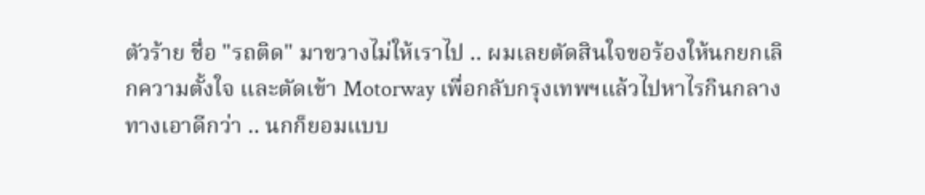ตัวร้าย ชื่อ "รถติด" มาขวางไม่ให้เราไป .. ผมเลยตัดสินใจขอร้องให้นกยกเลิกความตั้งใจ และตัดเข้า Motorway เพื่อกลับกรุงเทพฯแล้วไปหาไรกินกลางทางเอาดีกว่า .. นกก็ยอมแบบ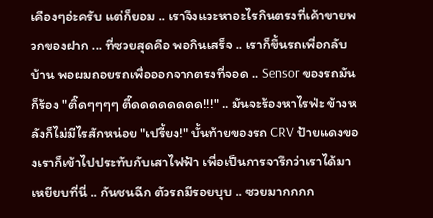เคืองๆอ่ะครับ แต่ก็ยอม .. เราจึงแวะหาอะไรกินตรงที่เค้าขายพวกของฝาก ... ที่ซวยสุดคือ พอกินเสร็จ .. เราก็ขึ้นรถเพื่อกลับบ้าน พอผมถอยรถเพื่อออกจากตรงที่จอด .. Sensor ของรถมันก็ร้อง "ติ๊ดๆๆๆๆ ตี๊ดดดดดดดด!!!" .. มันจะร้องหาไรฟ่ะ ข้างหลังก็ไม่มีไรสักหน่อย "เปรี้ยง!" บั้นท้ายของรถ CRV ป้ายแดงของเราก็เข้าไปประทับกับเสาไฟฟ้า เพื่อเป็นการจารึกว่าเราได้มาเหยียบที่นี่ .. กันชนฉีก ตัวรถมีรอยบุบ .. ซวยมากกกก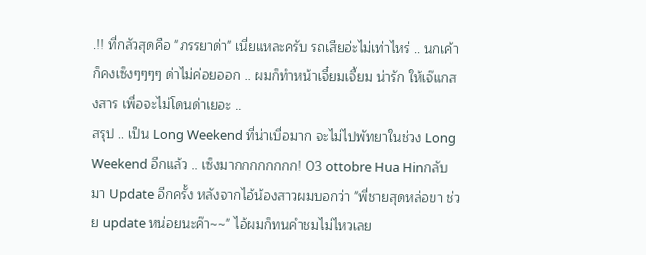.!! ที่กลัวสุดคือ "ภรรยาด่า" เนี่ยแหละครับ รถเสียอ่ะไม่เท่าไหร่ .. นกเค้าก็คงเซ็งๆๆๆๆ ด่าไม่ค่อยออก .. ผมก็ทำหน้าเจี๋ยมเจี้ยม น่ารัก ให้เจ๊แกสงสาร เพื่อจะไม่โดนด่าเยอะ ..
สรุป .. เป็น Long Weekend ที่น่าเบื่อมาก จะไม่ไปพัทยาในช่วง Long Weekend อีกแล้ว .. เซ็งมากกกกกกกก! 03 ottobre Hua Hinกลับมา Update อีกครั้ง หลังจากไอ้น้องสาวผมบอกว่า "พี่ชายสุดหล่อขา ช่วย update หน่อยนะค๊า~~" ไอ้ผมก็ทนคำชมไม่ไหวเลย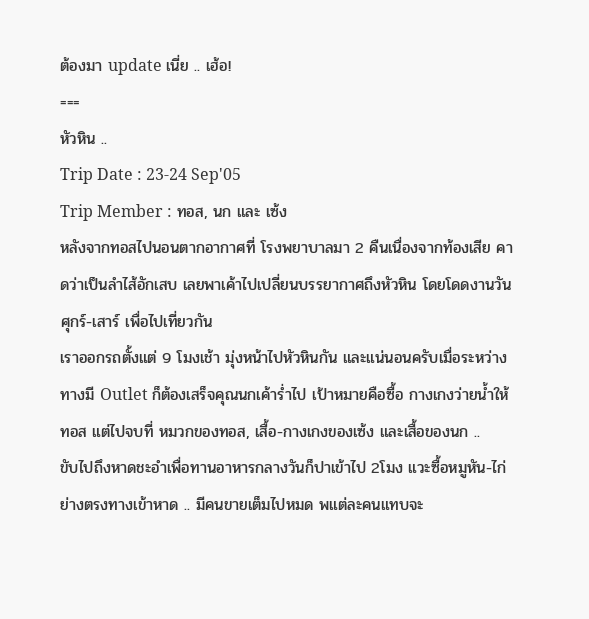ต้องมา update เนี่ย .. เฮ้อ!
===
หัวหิน ..
Trip Date : 23-24 Sep'05
Trip Member : ทอส, นก และ เซ้ง
หลังจากทอสไปนอนตากอากาศที่ โรงพยาบาลมา 2 คืนเนื่องจากท้องเสีย คาดว่าเป็นลำไส้อักเสบ เลยพาเค้าไปเปลี่ยนบรรยากาศถึงหัวหิน โดยโดดงานวันศุกร์-เสาร์ เพื่อไปเที่ยวกัน
เราออกรถตั้งแต่ 9 โมงเช้า มุ่งหน้าไปหัวหินกัน และแน่นอนครับเมื่อระหว่างทางมี Outlet ก็ต้องเสร็จคุณนกเค้าร่ำไป เป้าหมายคือซื้อ กางเกงว่ายน้ำให้ทอส แต่ไปจบที่ หมวกของทอส, เสื้อ-กางเกงของเซ้ง และเสื้อของนก ..
ขับไปถึงหาดชะอำเพื่อทานอาหารกลางวันก็ปาเข้าไป 2โมง แวะซื้อหมูหัน-ไก่ย่างตรงทางเข้าหาด .. มีคนขายเต็มไปหมด พแต่ละคนแทบจะ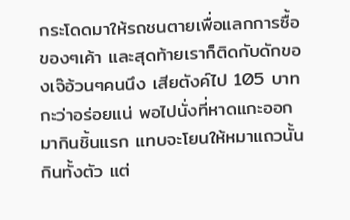กระโดดมาให้รถชนตายเพื่อแลกการซื้อของๆเค้า และสุดท้ายเราก็ติดกับดักของเจ๊อ้วนๆคนนึง เสียตังค์ไป 105 บาท กะว่าอร่อยแน่ พอไปนั่งที่หาดแกะออกมากินชิ้นแรก แทบจะโยนให้หมาแถวนั้นกินทั้งตัว แต่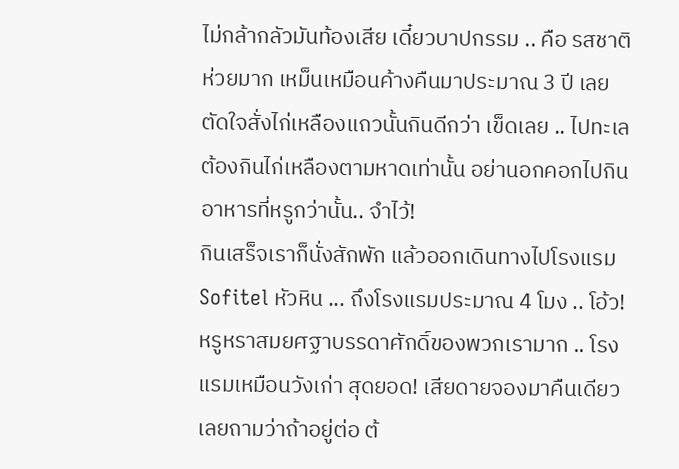ไม่กล้ากลัวมันท้องเสีย เดี๋ยวบาปกรรม .. คือ รสชาติห่วยมาก เหม็นเหมือนค้างคืนมาประมาณ 3 ปี เลยตัดใจสั่งไก่เหลืองแถวนั้นกินดีกว่า เข็ดเลย .. ไปทะเลต้องกินไก่เหลืองตามหาดเท่านั้น อย่านอกคอกไปกินอาหารที่หรูกว่านั้น.. จำไว้!
กินเสร็จเราก็นั่งสักพัก แล้วออกเดินทางไปโรงแรม Sofitel หัวหิน ... ถึงโรงแรมประมาณ 4 โมง .. โอ้ว! หรูหราสมยศฐาบรรดาศักดิ์ของพวกเรามาก .. โรงแรมเหมือนวังเก่า สุดยอด! เสียดายจองมาคืนเดียว เลยถามว่าถ้าอยู่ต่อ ต้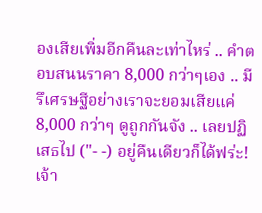องเสียเพิ่มอีกคืนละเท่าไหร่ .. คำตอบสนนราคา 8,000 กว่าๆเอง .. มีรึเศรษฐีอย่างเราจะยอมเสียแค่ 8,000 กว่าๆ ดูถูกกันจัง .. เลยปฏิเสธไป ("- -) อยู่คืนเดียวก็ได้ฟร่ะ!
เจ้า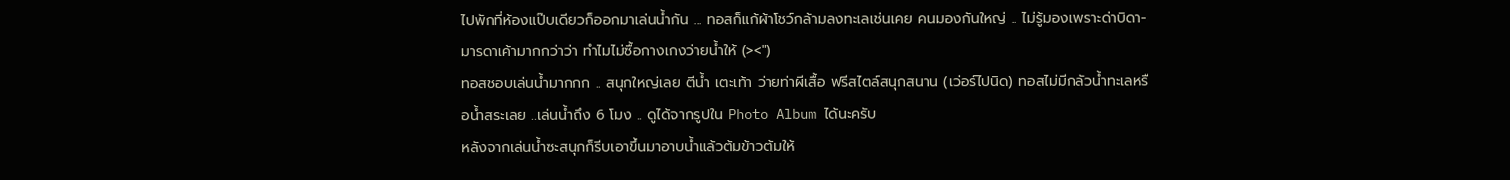ไปพักที่ห้องแป๊บเดียวก็ออกมาเล่นน้ำกัน ... ทอสก็แก้ผ้าโชว์กล้ามลงทะเลเช่นเคย คนมองกันใหญ่ .. ไม่รู้มองเพราะด่าบิดา-มารดาเค้ามากกว่าว่า ทำไมไม่ซื้อกางเกงว่ายน้ำให้ (><")
ทอสชอบเล่นน้ำมากกก .. สนุกใหญ่เลย ตีน้ำ เตะเท้า ว่ายท่าผีเสื้อ ฟรีสไตล์สนุกสนาน (เว่อร์ไปนิด) ทอสไม่มีกลัวน้ำทะเลหรือน้ำสระเลย ..เล่นน้ำถึง 6 โมง .. ดูได้จากรูปใน Photo Album ได้นะครับ
หลังจากเล่นน้ำซะสนุกก็รีบเอาขึ้นมาอาบน้ำแล้วต้มข้าวต้มให้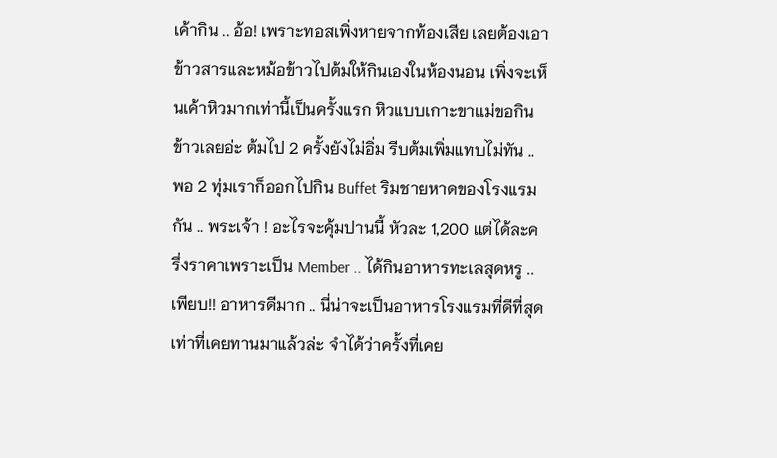เค้ากิน .. อ้อ! เพราะทอสเพิ่งหายจากท้องเสีย เลยต้องเอาข้าวสารและหม้อข้าวไปต้มให้กินเองในห้องนอน เพิ่งจะเห็นเค้าหิวมากเท่านี้เป็นครั้งแรก หิวแบบเกาะขาแม่ขอกินข้าวเลยอ่ะ ต้มไป 2 ครั้งยังไม่อิ่ม รีบต้มเพิ่มแทบไม่ทัน ..
พอ 2 ทุ่มเราก็ออกไปกิน Buffet ริมชายหาดของโรงแรมกัน .. พระเจ้า ! อะไรจะคุ้มปานนี้ หัวละ 1,200 แต่ได้ละครึ่งราคาเพราะเป็น Member .. ได้กินอาหารทะเลสุดหรู ..เพียบ!! อาหารดีมาก .. นี่น่าจะเป็นอาหารโรงแรมที่ดีที่สุดเท่าที่เคยทานมาแล้วล่ะ จำได้ว่าครั้งที่เคย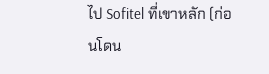ไป Sofitel ที่เขาหลัก (ก่อนโดน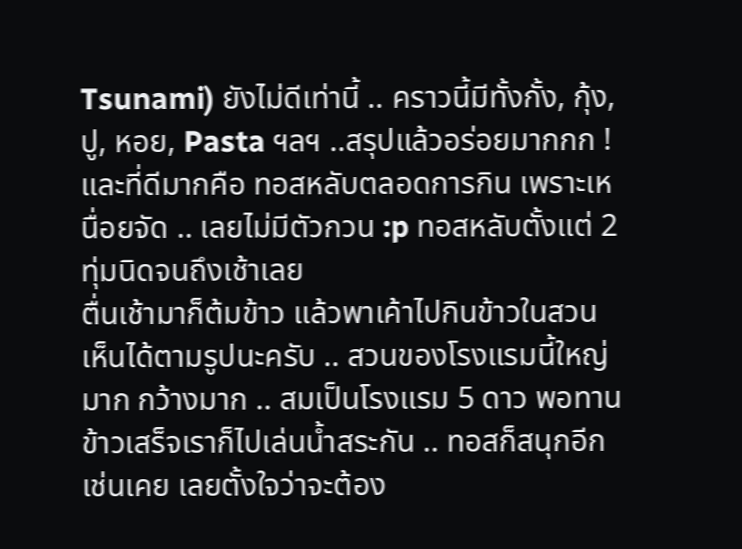Tsunami) ยังไม่ดีเท่านี้ .. คราวนี้มีทั้งกั้ง, กุ้ง, ปู, หอย, Pasta ฯลฯ ..สรุปแล้วอร่อยมากกก ! และที่ดีมากคือ ทอสหลับตลอดการกิน เพราะเหนื่อยจัด .. เลยไม่มีตัวกวน :p ทอสหลับตั้งแต่ 2 ทุ่มนิดจนถึงเช้าเลย
ตื่นเช้ามาก็ต้มข้าว แล้วพาเค้าไปกินข้าวในสวน เห็นได้ตามรูปนะครับ .. สวนของโรงแรมนี้ใหญ่มาก กว้างมาก .. สมเป็นโรงแรม 5 ดาว พอทานข้าวเสร็จเราก็ไปเล่นน้ำสระกัน .. ทอสก็สนุกอีกเช่นเคย เลยตั้งใจว่าจะต้อง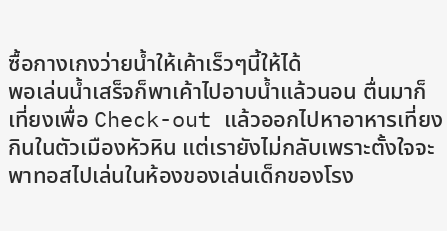ซื้อกางเกงว่ายน้ำให้เค้าเร็วๆนี้ให้ได้
พอเล่นน้ำเสร็จก็พาเค้าไปอาบน้ำแล้วนอน ตื่นมาก็เที่ยงเพื่อ Check-out แล้วออกไปหาอาหารเที่ยงกินในตัวเมืองหัวหิน แต่เรายังไม่กลับเพราะตั้งใจจะพาทอสไปเล่นในห้องของเล่นเด็กของโรง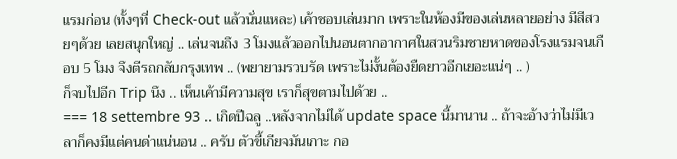แรมก่อน (ทั้งๆที่ Check-out แล้วนั่นแหละ) เค้าชอบเล่นมาก เพราะในห้องมีของเล่นหลายอย่าง มีสีสวยๆด้วย เลยสนุกใหญ่ .. เล่นจนถึง 3 โมงแล้วออกไปนอนตากอากาศในสวนริมชายหาดของโรงแรมจนเกือบ 5 โมง จึงตีรถกลับกรุงเทพ .. (พยายามรวบรัด เพราะไม่งั้นต้องยืดยาวอีกเยอะแน่ๆ .. )
ก็จบไปอีก Trip นึง .. เห็นเค้ามีความสุข เราก็สุขตามไปด้วย ..
=== 18 settembre 93 .. เกิดปีฉลู ..หลังจากไม่ได้ update space นี้มานาน .. ถ้าจะอ้างว่าไม่มีเวลาก็คงมีแต่คนด่าแน่นอน .. ครับ ตัวขี้เกียจมันเกาะ กอ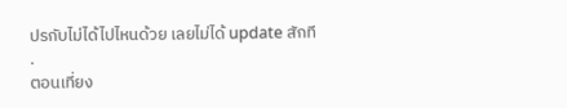ปรกับไม่ได้ไปไหนด้วย เลยไม่ได้ update สักที
.
ตอนเที่ยง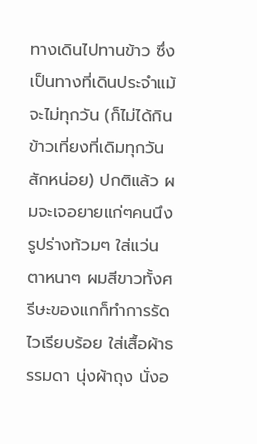ทางเดินไปทานข้าว ซึ่งเป็นทางที่เดินประจำแม้จะไม่ทุกวัน (ก็ไม่ได้กินข้าวเที่ยงที่เดิมทุกวันสักหน่อย) ปกติแล้ว ผมจะเจอยายแก่ๆคนนึง รูปร่างท้วมๆ ใส่แว่นตาหนาๆ ผมสีขาวทั้งศรีษะของแกก็ทำการรัดไวเรียบร้อย ใส่เสื้อผ้าธรรมดา นุ่งผ้าถุง นั่งอ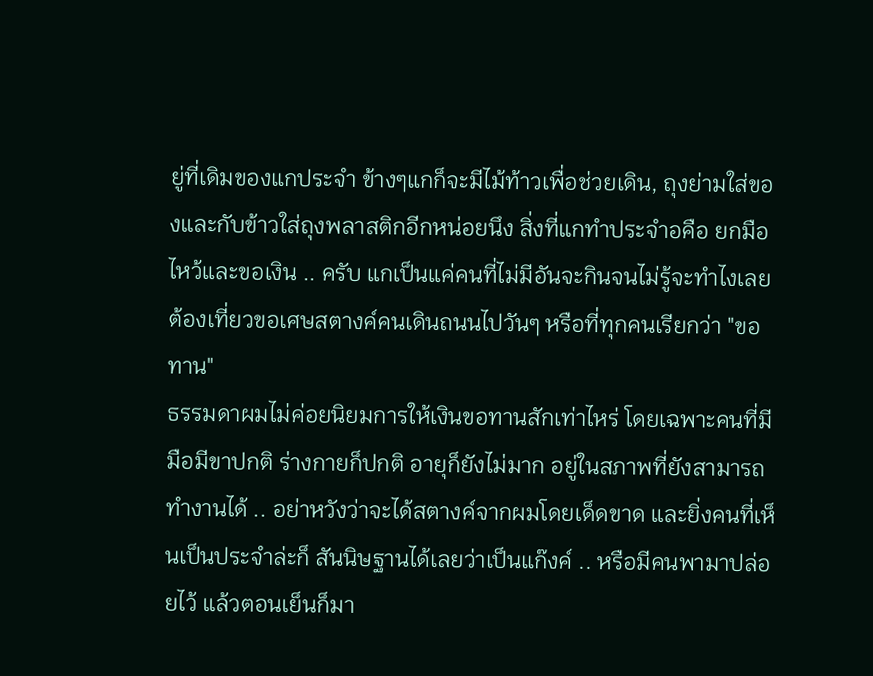ยู่ที่เดิมของแกประจำ ข้างๆแกก็จะมีไม้ท้าวเพื่อช่วยเดิน, ถุงย่ามใส่ของและกับข้าวใส่ถุงพลาสติกอีกหน่อยนึง สิ่งที่แกทำประจำอคือ ยกมือไหว้และขอเงิน .. ครับ แกเป็นแค่คนที่ไม่มีอันจะกินจนไม่รู้จะทำไงเลยต้องเที่ยวขอเศษสตางค์คนเดินถนนไปวันๆ หรือที่ทุกคนเรียกว่า "ขอทาน"
ธรรมดาผมไม่ค่อยนิยมการให้เงินขอทานสักเท่าไหร่ โดยเฉพาะคนที่มีมือมีขาปกติ ร่างกายก็ปกติ อายุก็ยังไม่มาก อยู่ในสภาพที่ยังสามารถทำงานได้ .. อย่าหวังว่าจะได้สตางค์จากผมโดยเด็ดขาด และยิ่งคนที่เห็นเป็นประจำล่ะก็ สันนิษฐานได้เลยว่าเป็นแก๊งค์ .. หรือมีคนพามาปล่อยไว้ แล้วตอนเย็นก็มา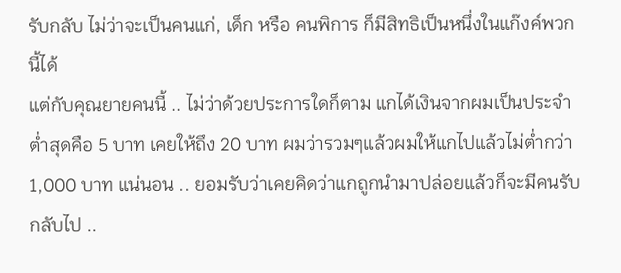รับกลับ ไม่ว่าจะเป็นคนแก่, เด็ก หรือ คนพิการ ก็มีสิทธิเป็นหนึ่งในแก๊งค์พวกนี้ได้
แต่กับคุณยายคนนี้ .. ไม่ว่าด้วยประการใดก็ตาม แกได้เงินจากผมเป็นประจำ ต่ำสุดคือ 5 บาท เคยให้ถึง 20 บาท ผมว่ารวมๆแล้วผมให้แกไปแล้วไม่ต่ำกว่า 1,000 บาท แน่นอน .. ยอมรับว่าเคยคิดว่าแกถูกนำมาปล่อยแล้วก็จะมีคนรับกลับไป ..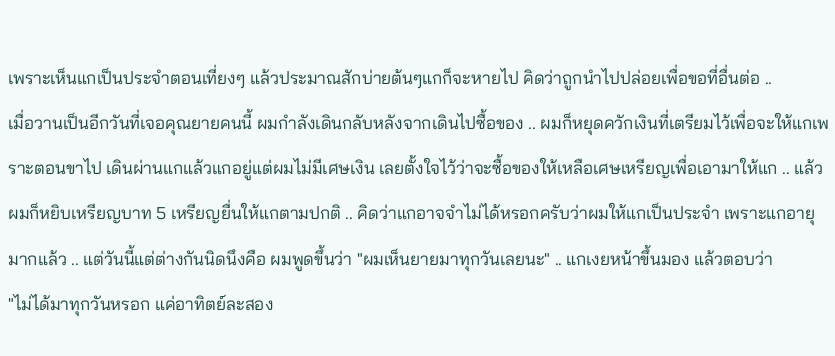เพราะเห็นแกเป็นประจำตอนเที่ยงๆ แล้วประมาณสักบ่ายต้นๆแกก็จะหายไป คิดว่าถูกนำไปปล่อยเพื่อขอที่อื่นต่อ ..
เมื่อวานเป็นอีกวันที่เจอคุณยายคนนี้ ผมกำลังเดินกลับหลังจากเดินไปซื้อของ .. ผมก็หยุดควักเงินที่เตรียมไว้เพื่อจะให้แกเพราะตอนขาไป เดินผ่านแกแล้วแกอยู่แต่ผมไม่มีเศษเงิน เลยตั้งใจไว้ว่าจะซื้อของให้เหลือเศษเหรียญเพื่อเอามาให้แก .. แล้วผมก็หยิบเหรียญบาท 5 เหรียญยื่นให้แกตามปกติ .. คิดว่าแกอาจจำไม่ได้หรอกครับว่าผมให้แกเป็นประจำ เพราะแกอายุมากแล้ว .. แต่วันนี้แต่ต่างกันนิดนึงคือ ผมพูดขึ้นว่า "ผมเห็นยายมาทุกวันเลยนะ" .. แกเงยหน้าขึ้นมอง แล้วตอบว่า
"ไม่ได้มาทุกวันหรอก แค่อาทิตย์ละสอง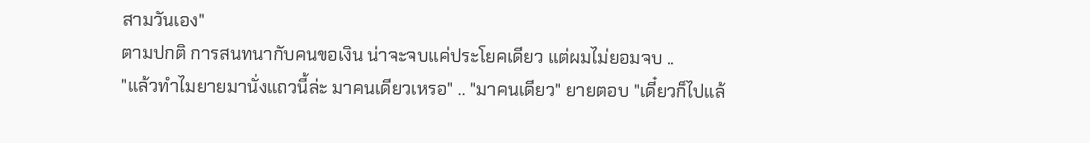สามวันเอง"
ตามปกติ การสนทนากับคนขอเงิน น่าจะจบแค่ประโยคเดียว แต่ผมไม่ยอมจบ ..
"แล้วทำไมยายมานั่งแถวนี้ล่ะ มาคนเดียวเหรอ" .. "มาคนเดียว" ยายตอบ "เดี๋ยวก็ไปแล้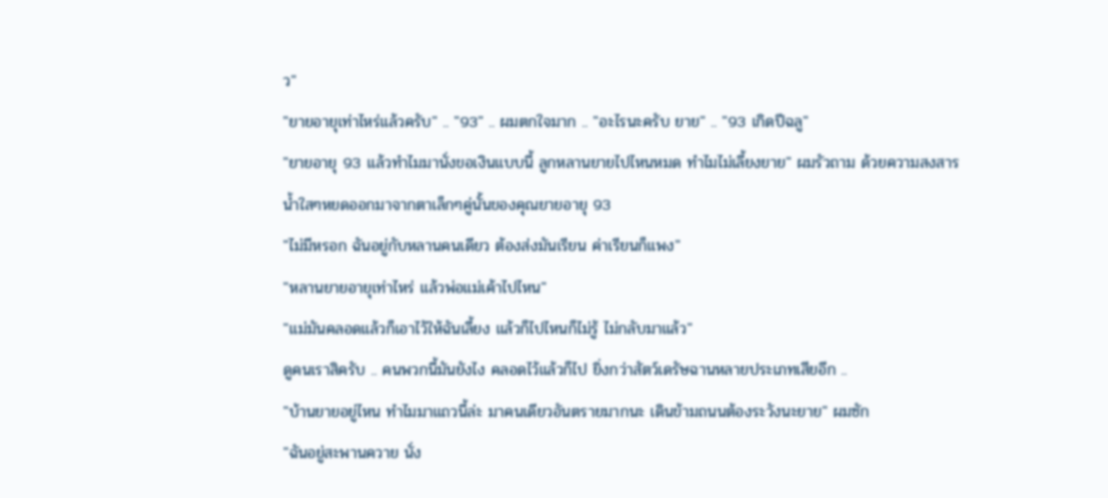ว"
"ยายอายุเท่าไหร่แล้วครับ" .. "93" .. ผมตกใจมาก .. "อะไรนะครับ ยาย" .. "93 เกิดปีฉลู"
"ยายอายุ 93 แล้วทำไมมานั่งขอเงินแบบนี้ ลูกหลานยายไปไหนหมด ทำไมไม่เลี้ยงยาย" ผมรัวถาม ด้วยความสงสาร
น้ำใสๆหยดออกมาจากตาเล็กๆคู่นั้นของคุณยายอายุ 93
"ไม่มีหรอก ฉันอยู่กับหลานคนเดียว ต้องส่งมันเรียน ค่าเรียนก็แพง"
"หลานยายอายุเท่าไหร่ แล้วพ่อแม่เค้าไปไหน"
"แม่มันคลอดแล้วก็เอาไว้ให้ฉันเลี้ยง แล้วก็ไปไหนก็ไม่รู้ ไม่กลับมาแล้ว"
ดูคนเราสิครับ .. คนพวกนี้มันยังไง คลอดไว้แล้วก็ไป ยิ่งกว่าสัตว์เดรัษฉานหลายประเภทเสียอีก ..
"บ้านยายอยู่ไหน ทำไมมาแถวนี้ล่ะ มาคนเดียวอันตรายมากนะ เดินข้ามถนนต้องระวังนะยาย" ผมซัก
"ฉันอยู่สะพานควาย นั่ง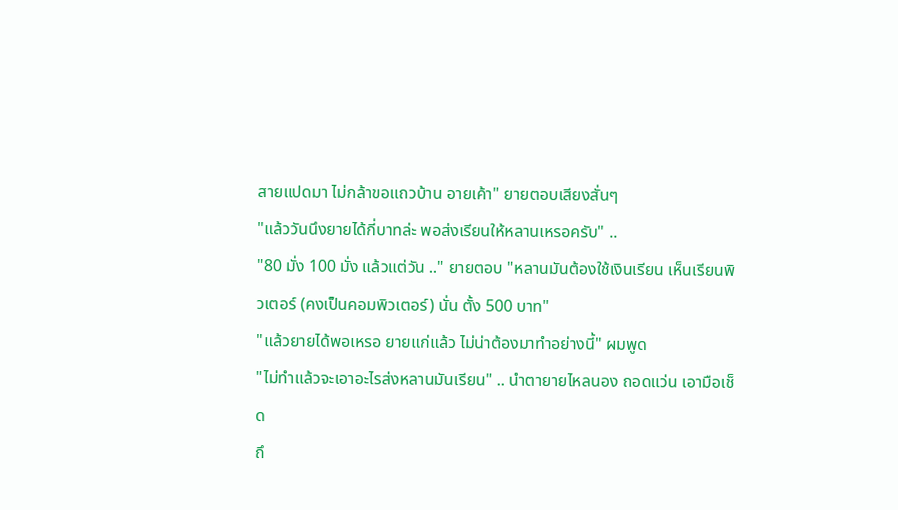สายแปดมา ไม่กล้าขอแถวบ้าน อายเค้า" ยายตอบเสียงสั่นๆ
"แล้ววันนึงยายได้กี่บาทล่ะ พอส่งเรียนให้หลานเหรอครับ" ..
"80 มั่ง 100 มั่ง แล้วแต่วัน .." ยายตอบ "หลานมันต้องใช้เงินเรียน เห็นเรียนพิวเตอร์ (คงเป็นคอมพิวเตอร์) นั่น ตั้ง 500 บาท"
"แล้วยายได้พอเหรอ ยายแก่แล้ว ไม่น่าต้องมาทำอย่างนี้" ผมพูด
"ไม่ทำแล้วจะเอาอะไรส่งหลานมันเรียน" .. นำตายายไหลนอง ถอดแว่น เอามือเช็ด
ถึ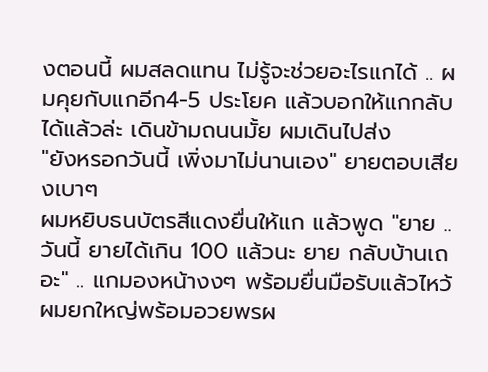งตอนนี้ ผมสลดแทน ไม่รู้จะช่วยอะไรแกได้ .. ผมคุยกับแกอีก4-5 ประโยค แล้วบอกให้แกกลับได้แล้วล่ะ เดินข้ามถนนมั้ย ผมเดินไปส่ง
"ยังหรอกวันนี้ เพิ่งมาไม่นานเอง" ยายตอบเสียงเบาๆ
ผมหยิบธนบัตรสีแดงยื่นให้แก แล้วพูด "ยาย .. วันนี้ ยายได้เกิน 100 แล้วนะ ยาย กลับบ้านเถอะ" .. แกมองหน้างงๆ พร้อมยื่นมือรับแล้วไหว้ผมยกใหญ่พร้อมอวยพรผ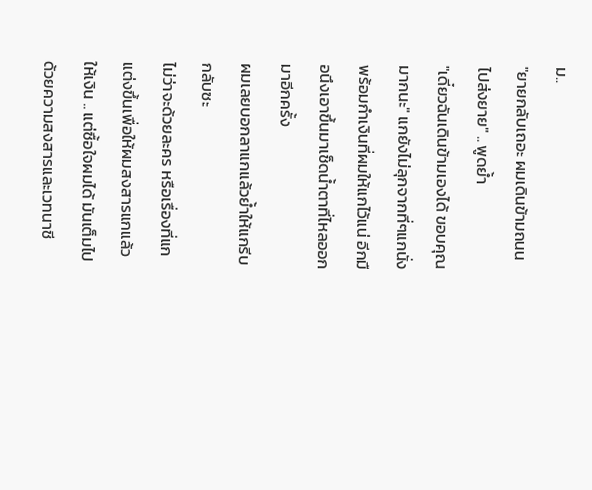ม..
"ยายกลับเถอะ ผมเดินข้ามถนนไปส่งยาย" .. พูดย้ำ
"เดี๋ยวฉันเดินข้ามเองได้ ขอบคุณมากนะ" แกยังไม่ลุกจากที่ๆแกนั่ง พร้อมกำเงินที่ผมให้แกไว้แน่ อีกมือนึงเอาขึ้นมาเช็ดน้ำตาที่ไหลออกมาอีกครั้ง
ผมเลยบอกลาแกแล้วย้ำให้แกรีบกลับซะ
ไม่ว่าจะด้วยละคร หรือเรื่องที่แกแต่งขึ้นเพื่อให้ผมสงสารแกแล้วให้เงิน .. แต่ซื้อใจผมได้ มันเต็มไปด้วยความสงสารและเวทนาชี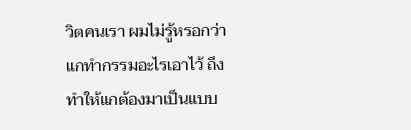วิตคนเรา ผมไม่รู้หรอกว่าแกทำกรรมอะไรเอาไว้ ถึงทำให้แกต้องมาเป็นแบบ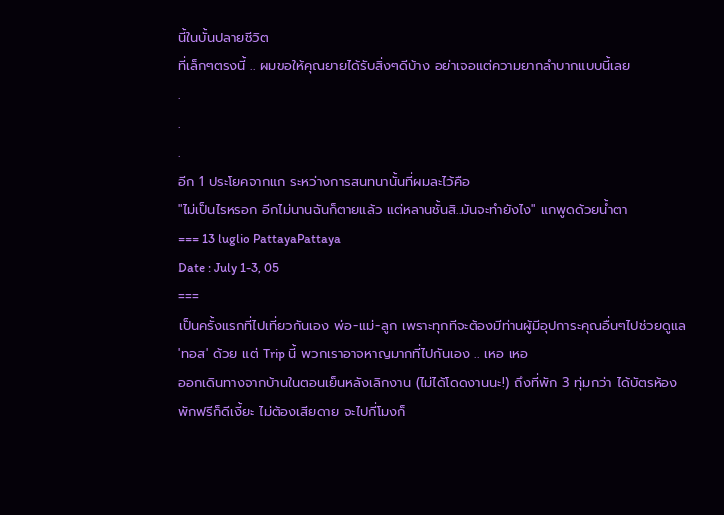นี้ในบั้นปลายชีวิต
ที่เล็กๆตรงนี้ .. ผมขอให้คุณยายได้รับสิ่งๆดีบ้าง อย่าเจอแต่ความยากลำบากแบบนี้เลย
.
.
.
อีก 1 ประโยคจากแก ระหว่างการสนทนานั้นที่ผมละไว้คือ
"ไม่เป็นไรหรอก อีกไม่นานฉันก็ตายแล้ว แต่หลานชั้นสิ..มันจะทำยังไง" แกพูดด้วยน้ำตา
=== 13 luglio PattayaPattaya
Date : July 1-3, 05
===
เป็นครั้งแรกที่ไปเที่ยวกันเอง พ่อ-แม่-ลูก เพราะทุกทีจะต้องมีท่านผู้มีอุปการะคุณอื่นๆไปช่วยดูแล 'ทอส' ด้วย แต่ Trip นี้ พวกเราอาจหาญมากที่ไปกันเอง .. เหอ เหอ
ออกเดินทางจากบ้านในตอนเย็นหลังเลิกงาน (ไม่ได้โดดงานนะ!) ถึงที่พัก 3 ทุ่มกว่า ได้บัตรห้องพักฟรีก็ดีเงี้ยะ ไม่ต้องเสียดาย จะไปกี่โมงก็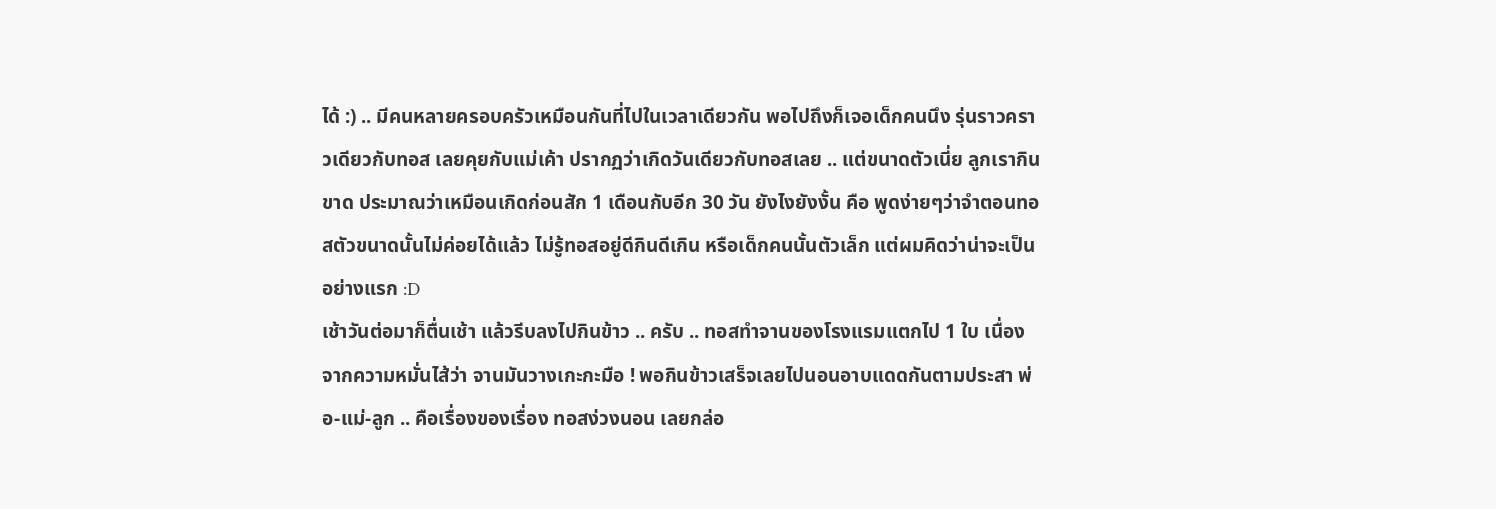ได้ :) .. มีคนหลายครอบครัวเหมือนกันที่ไปในเวลาเดียวกัน พอไปถึงก็เจอเด็กคนนึง รุ่นราวคราวเดียวกับทอส เลยคุยกับแม่เค้า ปรากฏว่าเกิดวันเดียวกับทอสเลย .. แต่ขนาดตัวเนี่ย ลูกเรากินขาด ประมาณว่าเหมือนเกิดก่อนสัก 1 เดือนกับอีก 30 วัน ยังไงยังงั้น คือ พูดง่ายๆว่าจำตอนทอสตัวขนาดนั้นไม่ค่อยได้แล้ว ไม่รู้ทอสอยู่ดีกินดีเกิน หรือเด็กคนนั้นตัวเล็ก แต่ผมคิดว่าน่าจะเป็นอย่างแรก :D
เช้าวันต่อมาก็ตื่นเช้า แล้วรีบลงไปกินข้าว .. ครับ .. ทอสทำจานของโรงแรมแตกไป 1 ใบ เนื่องจากความหมั่นไส้ว่า จานมันวางเกะกะมือ ! พอกินข้าวเสร็จเลยไปนอนอาบแดดกันตามประสา พ่อ-แม่-ลูก .. คือเรื่องของเรื่อง ทอสง่วงนอน เลยกล่อ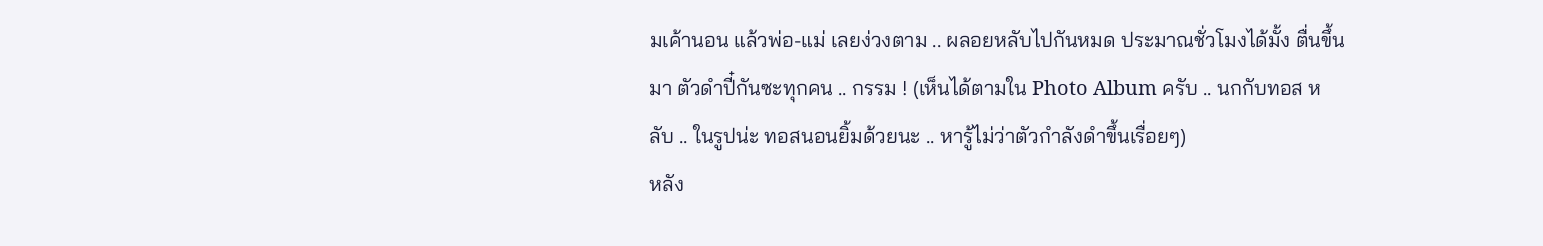มเค้านอน แล้วพ่อ-แม่ เลยง่วงตาม .. ผลอยหลับไปกันหมด ประมาณชั่วโมงได้มั้ง ตื่นขึ้นมา ตัวดำปี๋กันซะทุกคน .. กรรม ! (เห็นได้ตามใน Photo Album ครับ .. นกกับทอส หลับ .. ในรูปน่ะ ทอสนอนยิ้มด้วยนะ .. หารู้ไม่ว่าตัวกำลังดำขึ้นเรื่อยๆ)
หลัง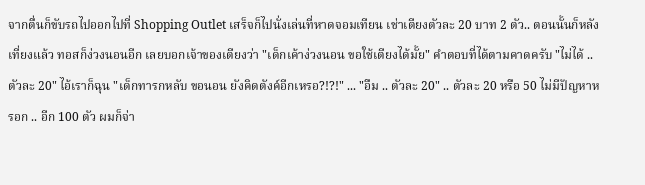จากตื่นก็ขับรถไปออกไปที่ Shopping Outlet เสร็จก็ไปนั่งเล่นที่หาดจอมเทียน เช่าเตียงตัวละ 20 บาท 2 ตัว.. ตอนนั้นก็หลังเที่ยงแล้ว ทอสก็ง่วงนอนอีก เลยบอกเจ้าของเตียงว่า "เด็กเค้าง่วงนอน ขอใช้เตียงได้มั้ย" คำตอบที่ได้ตามคาดครับ "ไม่ได้ .. ตัวละ 20" ไอ้เราก็ฉุน "เด็กทารกหลับ ขอนอน ยังคิดตังค์อีกเหรอ?!?!" ... "อืม .. ตัวละ 20" .. ตัวละ 20 หรือ 50 ไม่มีปัญหาหรอก .. อีก 100 ตัว ผมก็จ่า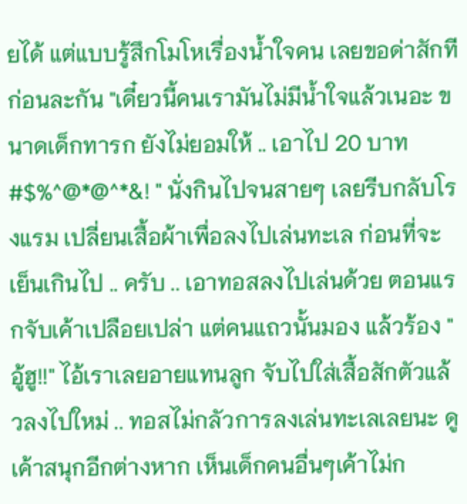ยได้ แต่แบบรู้สึกโมโหเรื่องน้ำใจคน เลยขอด่าสักทีก่อนละกัน "เดี๋ยวนี้คนเรามันไม่มีน้ำใจแล้วเนอะ ขนาดเด็กทารก ยังไม่ยอมให้ .. เอาไป 20 บาท #$%^@*@^*&! " นั่งกินไปจนสายๆ เลยรีบกลับโรงแรม เปลี่ยนเสื้อผ้าเพื่อลงไปเล่นทะเล ก่อนที่จะเย็นเกินไป .. ครับ .. เอาทอสลงไปเล่นด้วย ตอนแรกจับเค้าเปลือยเปล่า แต่คนแถวนั้นมอง แล้วร้อง "อู้ฮู!!" ไอ้เราเลยอายแทนลูก จับไปใส่เสื้อสักตัวแล้วลงไปใหม่ .. ทอสไม่กลัวการลงเล่นทะเลเลยนะ ดูเค้าสนุกอีกต่างหาก เห็นเด็กคนอื่นๆเค้าไม่ก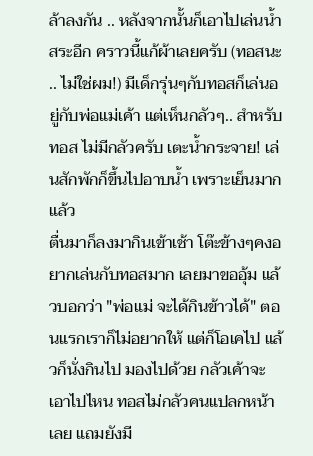ล้าลงกัน .. หลังจากนั้นก็เอาไปเล่นน้ำสระอีก คราวนี้แก้ผ้าเลยครับ (ทอสนะ .. ไม่ใช่ผม!) มีเด็กรุ่นๆกับทอสก็เล่นอยู่กับพ่อแม่เค้า แต่เห็นกลัวๆ.. สำหรับทอส ไม่มีกลัวครับ เตะน้ำกระจาย! เล่นสักพักก็ขึ้นไปอาบน้ำ เพราะเย็นมากแล้ว
ตื่นมาก็ลงมากินเข้าเช้า โต๊ะข้างๆคงอยากเล่นกับทอสมาก เลยมาขออุ้ม แล้วบอกว่า "พ่อแม่ จะได้กินข้าวได้" ตอนแรกเราก็ไม่อยากให้ แต่ก็โอเคไป แล้วก็นั่งกินไป มองไปด้วย กลัวเค้าจะเอาไปไหน ทอสไม่กลัวคนแปลกหน้าเลย แถมยังมี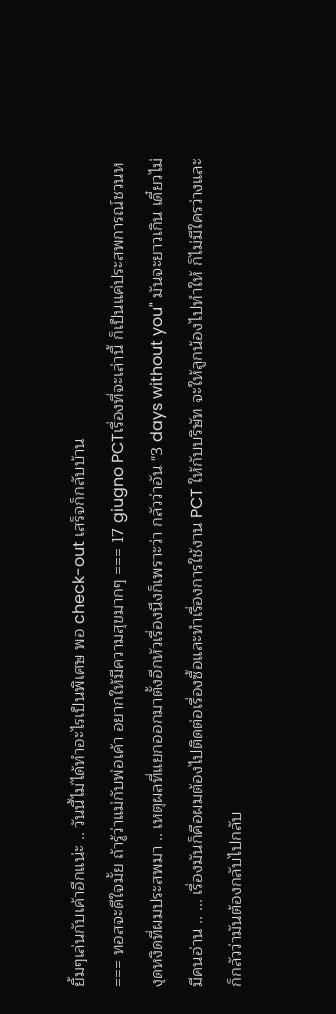ยิ้มๆเล่นกับเค้าอีกแน่ะ .. วันนี้ไม่ได้ทำอะไรเป็นพิเศษ พอ check-out เสร็จก็กลับบ้าน
=== ทอสจะดีใจมั้ย ถ้ารู้ว่าแม่กับพ่อเค้า อยากให้มีความสุขมากๆ === 17 giugno PCTเรื่องที่จะเล่านี้ ก็เป็นแค่ประสพการณ์ชวนหงุดหงิดที่ผมประสพมา .. เหตุผลที่แยกออกมาตั้งอีกหัวเรื่องนึงก็เพราะว่า กลัวว่าอัน "3 days without you" มันจะยาวเกิน เดี๋ยวไม่มีคนอ่าน .. ... เรื่องมันก็คือผมต้องไปติดต่อเรื่องซื้อและทำเรื่องการใช้งาน PCT ให้กับบริษัท จะให้ลูกน้องไปทำให้ ก็ไม่มีใครว่างและก็กลัวว่ามันต้องกลับไปกลับ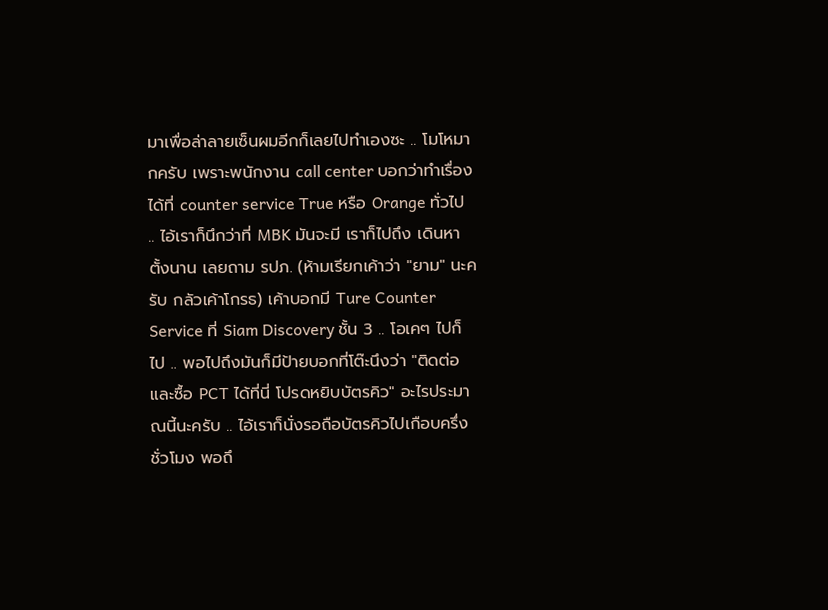มาเพื่อล่าลายเซ็นผมอีกก็เลยไปทำเองซะ .. โมโหมากครับ เพราะพนักงาน call center บอกว่าทำเรื่องได้ที่ counter service True หรือ Orange ทั่วไป .. ไอ้เราก็นึกว่าที่ MBK มันจะมี เราก็ไปถึง เดินหาตั้งนาน เลยถาม รปภ. (ห้ามเรียกเค้าว่า "ยาม" นะครับ กลัวเค้าโกรธ) เค้าบอกมี Ture Counter Service ที่ Siam Discovery ชั้น 3 .. โอเคๆ ไปก็ไป .. พอไปถึงมันก็มีป้ายบอกที่โต๊ะนึงว่า "ติดต่อและซื้อ PCT ได้ที่นี่ โปรดหยิบบัตรคิว" อะไรประมาณนี้นะครับ .. ไอ้เราก็นั่งรอถือบัตรคิวไปเกือบครึ่งชั่วโมง พอถึ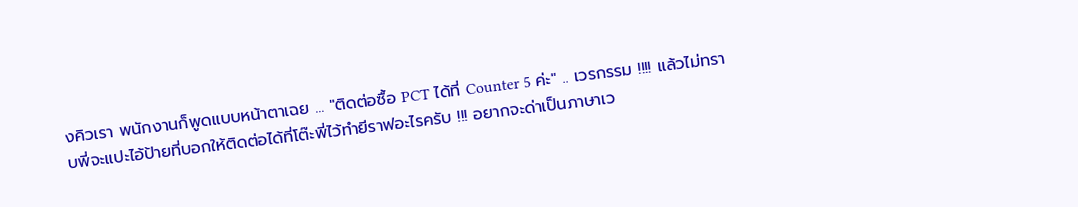งคิวเรา พนักงานก็พูดแบบหน้าตาเฉย ... "ติดต่อซื้อ PCT ได้ที่ Counter 5 ค่ะ" .. เวรกรรม !!!! แล้วไม่ทราบพี่จะแปะไอ้ป้ายที่บอกให้ติดต่อได้ที่โต๊ะพี่ไว้ทำยีราฟอะไรครับ !!! อยากจะด่าเป็นภาษาเว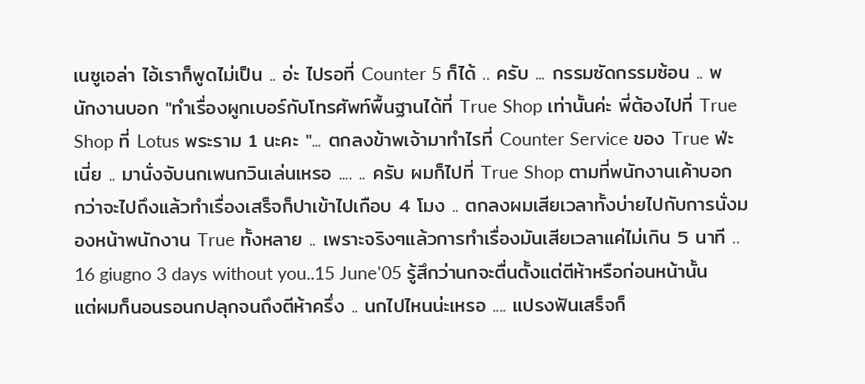เนซูเอล่า ไอ้เราก็พูดไม่เป็น .. อ่ะ ไปรอที่ Counter 5 ก็ได้ .. ครับ ... กรรมซัดกรรมซ้อน .. พนักงานบอก "ทำเรื่องผูกเบอร์กับโทรศัพท์พื้นฐานได้ที่ True Shop เท่านั้นค่ะ พี่ต้องไปที่ True Shop ที่ Lotus พระราม 1 นะคะ "... ตกลงข้าพเจ้ามาทำไรที่ Counter Service ของ True ฟ่ะเนี่ย .. มานั่งจับนกเพนกวินเล่นเหรอ .... .. ครับ ผมก็ไปที่ True Shop ตามที่พนักงานเค้าบอก กว่าจะไปถึงแล้วทำเรื่องเสร็จก็ปาเข้าไปเกือบ 4 โมง .. ตกลงผมเสียเวลาทั้งบ่ายไปกับการนั่งมองหน้าพนักงาน True ทั้งหลาย .. เพราะจริงๆแล้วการทำเรื่องมันเสียเวลาแค่ไม่เกิน 5 นาที .. 16 giugno 3 days without you..15 June'05 รู้สึกว่านกจะตื่นตั้งแต่ตีห้าหรือก่อนหน้านั้น แต่ผมก็นอนรอนกปลุกจนถึงตีห้าครึ่ง .. นกไปไหนน่ะเหรอ .... แปรงฟันเสร็จก็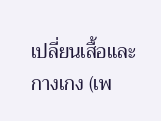เปลี่ยนเสื้อและกางเกง (เพ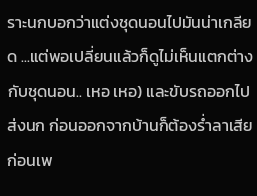ราะนกบอกว่าแต่งชุดนอนไปมันน่าเกลียด ...แต่พอเปลี่ยนแล้วก็ดูไม่เห็นแตกต่างกับชุดนอน.. เหอ เหอ) และขับรถออกไปส่งนก ก่อนออกจากบ้านก็ต้องร่ำลาเสียก่อนเพ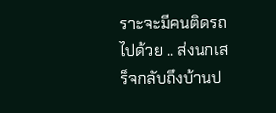ราะจะมีคนติดรถไปด้วย .. ส่งนกเสร็จกลับถึงบ้านป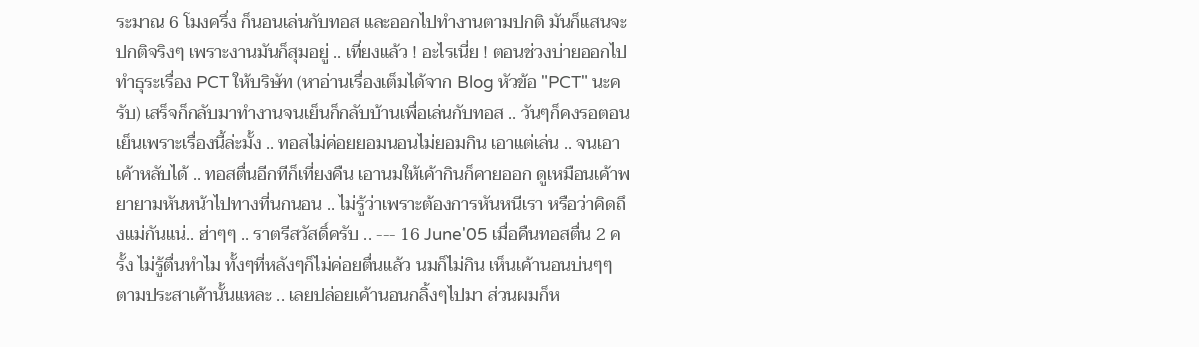ระมาณ 6 โมงครึ่ง ก็นอนเล่นกับทอส และออกไปทำงานตามปกติ มันก็แสนจะปกติจริงๆ เพราะงานมันก็สุมอยู่ .. เที่ยงแล้ว ! อะไรเนี่ย ! ตอนช่วงบ่ายออกไปทำธุระเรื่อง PCT ให้บริษัท (หาอ่านเรื่องเต็มได้จาก Blog หัวข้อ "PCT" นะครับ) เสร็จก็กลับมาทำงานจนเย็นก็กลับบ้านเพื่อเล่นกับทอส .. วันๆก็คงรอตอนเย็นเพราะเรื่องนี้ล่ะมั้ง .. ทอสไม่ค่อยยอมนอนไม่ยอมกิน เอาแต่เล่น .. จนเอาเค้าหลับได้ .. ทอสตื่นอีกทีก็เที่ยงคืน เอานมให้เค้ากินก็คายออก ดูเหมือนเค้าพยายามหันหน้าไปทางที่นกนอน .. ไม่รู้ว่าเพราะต้องการหันหนีเรา หรือว่าคิดถึงแม่กันแน่.. ฮ่าๆๆ .. ราตรีสวัสดิ์ครับ .. --- 16 June'05 เมื่อคืนทอสตื่น 2 ครั้ง ไม่รู้ตื่นทำไม ทั้งๆที่หลังๆก็ไม่ค่อยตื่นแล้ว นมก็ไม่กิน เห็นเค้านอนบ่นๆๆตามประสาเค้านั้นแหละ .. เลยปล่อยเค้านอนกลิ้งๆไปมา ส่วนผมก็ห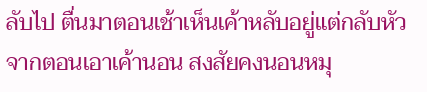ลับไป ตื่นมาตอนเช้าเห็นเค้าหลับอยู่แต่กลับหัวจากตอนเอาเค้านอน สงสัยคงนอนหมุ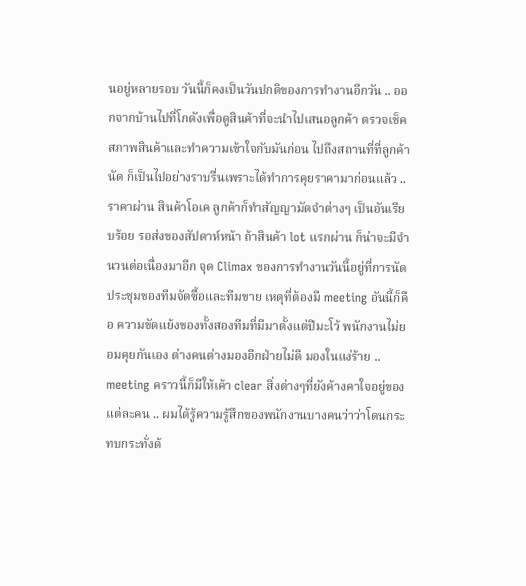นอยู่หลายรอบ วันนี้ก็คงเป็นวันปกติของการทำงานอีกวัน .. ออกจากบ้านไปที่โกดังเพื่อดูสินค้าที่จะนำไปเสนอลูกค้า ตรวจเช็คสภาพสินค้าและทำความเข้าใจกับมันก่อน ไปถึงสถานที่ที่ลูกค้านัด ก็เป็นไปอย่างราบรื่นเพราะได้ทำการคุยราคามาก่อนแล้ว .. ราคาผ่าน สินค้าโอเค ลูกค้าก็ทำสัญญามัดจำต่างๆ เป็นอันเรียบร้อย รอส่งของสัปดาห์หน้า ถ้าสินค้า lot แรกผ่าน ก็น่าจะมีจำนวนต่อเนื่องมาอีก จุด Climax ของการทำงานวันนี้อยู่ที่การนัดประชุมของทีมจัดซื้อและทีมขาย เหตุที่ต้องมี meeting อันนี้ก็คือ ความขัดแย้งของทั้งสองทีมที่มีมาตั้งแต่ปีมะโว้ พนักงานไม่ยอมคุยกันเอง ต่างคนต่างมองอีกฝ่ายไม่ดี มองในแง่ร้าย .. meeting คราวนี้ก็มีให้เค้า clear สิ่งต่างๆที่ยังค้างคาใจอยู่ของแต่ละคน .. ผมได้รู้ความรู้สึกของพนักงานบางคนว่าว่าโดนกระทบกระทั่งด้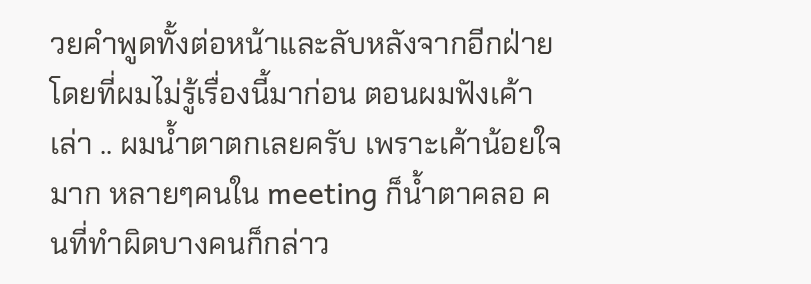วยคำพูดทั้งต่อหน้าและลับหลังจากอีกฝ่าย โดยที่ผมไม่รู้เรื่องนี้มาก่อน ตอนผมฟังเค้าเล่า .. ผมน้ำตาตกเลยครับ เพราะเค้าน้อยใจมาก หลายๆคนใน meeting ก็น้ำตาคลอ คนที่ทำผิดบางคนก็กล่าว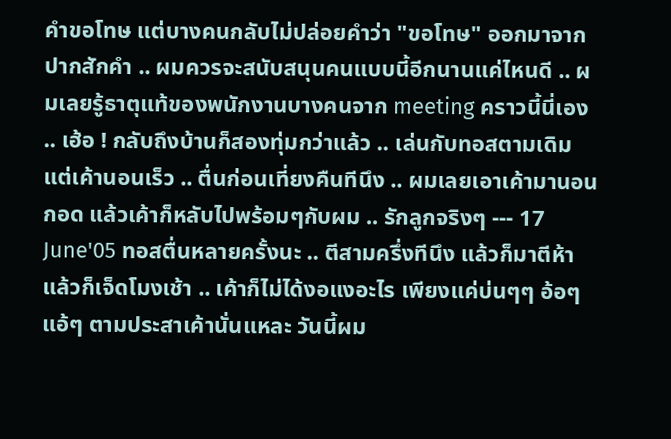คำขอโทษ แต่บางคนกลับไม่ปล่อยคำว่า "ขอโทษ" ออกมาจากปากสักคำ .. ผมควรจะสนับสนุนคนแบบนี้อีกนานแค่ไหนดี .. ผมเลยรู้ธาตุแท้ของพนักงานบางคนจาก meeting คราวนี้นี่เอง .. เฮ้อ ! กลับถึงบ้านก็สองทุ่มกว่าแล้ว .. เล่นกับทอสตามเดิม แต่เค้านอนเร็ว .. ตื่นก่อนเที่ยงคืนทีนึง .. ผมเลยเอาเค้ามานอนกอด แล้วเค้าก็หลับไปพร้อมๆกับผม .. รักลูกจริงๆ --- 17 June'05 ทอสตื่นหลายครั้งนะ .. ตีสามครึ่งทีนึง แล้วก็มาตีห้า แล้วก็เจ็ดโมงเช้า .. เค้าก็ไม่ได้งอแงอะไร เพียงแค่บ่นๆๆ อ้อๆแอ้ๆ ตามประสาเค้านั่นแหละ วันนี้ผม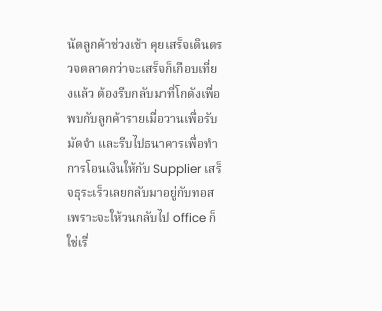นัดลูกค้าช่วงเช้า คุยเสร็จเดินตรวจตลาดกว่าจะเสร็จก็เกือบเที่ยงแล้ว ต้องรีบกลับมาที่โกดังเพื่อพบกับลูกค้ารายเมื่อวานเพื่อรับมัดจำ และรีบไปธนาคารเพื่อทำการโอนเงินให้กับ Supplier เสร็จธุระเร็วเลยกลับมาอยู่กับทอส เพราะจะให้วนกลับไป office ก็ใช่เรื่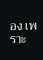อง เพราะ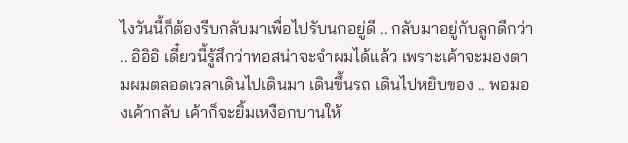ไงวันนี้ก็ต้องรีบกลับมาเพื่อไปรับนกอยู่ดี .. กลับมาอยู่กับลูกดีกว่า .. อิอิอิ เดี๋ยวนี้รู้สึกว่าทอสน่าจะจำผมได้แล้ว เพราะเค้าจะมองตามผมตลอดเวลาเดินไปเดินมา เดินขึ้นรถ เดินไปหยิบของ .. พอมองเค้ากลับ เค้าก็จะยิ้มเหงือกบานให้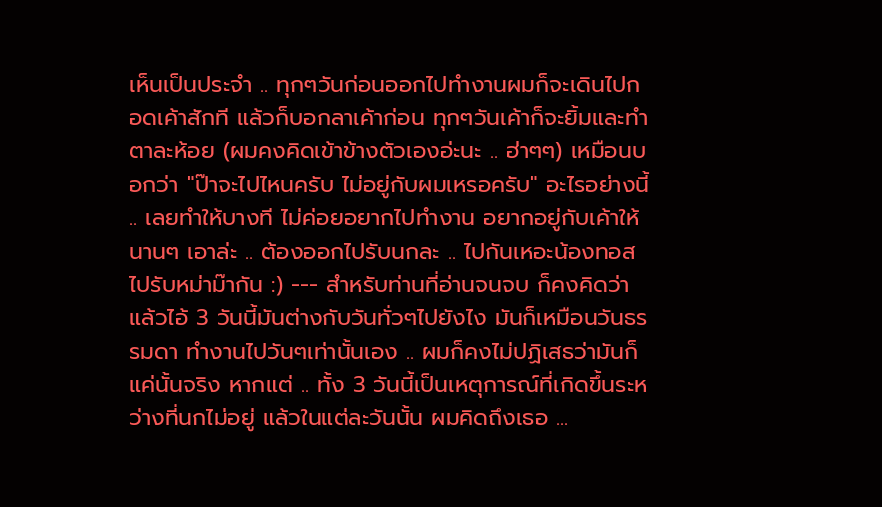เห็นเป็นประจำ .. ทุกๆวันก่อนออกไปทำงานผมก็จะเดินไปกอดเค้าสักที แล้วก็บอกลาเค้าก่อน ทุกๆวันเค้าก็จะยิ้มและทำตาละห้อย (ผมคงคิดเข้าข้างตัวเองอ่ะนะ .. ฮ่าๆๆ) เหมือนบอกว่า "ป๊าจะไปไหนครับ ไม่อยู่กับผมเหรอครับ" อะไรอย่างนี้ .. เลยทำให้บางที ไม่ค่อยอยากไปทำงาน อยากอยู่กับเค้าให้นานๆ เอาล่ะ .. ต้องออกไปรับนกละ .. ไปกันเหอะน้องทอส ไปรับหม่าม๊ากัน :) --- สำหรับท่านที่อ่านจนจบ ก็คงคิดว่าแล้วไอ้ 3 วันนี้มันต่างกับวันทั่วๆไปยังไง มันก็เหมือนวันธรรมดา ทำงานไปวันๆเท่านั้นเอง .. ผมก็คงไม่ปฏิเสธว่ามันก็แค่นั้นจริง หากแต่ .. ทั้ง 3 วันนี้เป็นเหตุการณ์ที่เกิดขึ้นระหว่างที่นกไม่อยู่ แล้วในแต่ละวันนั้น ผมคิดถึงเธอ ...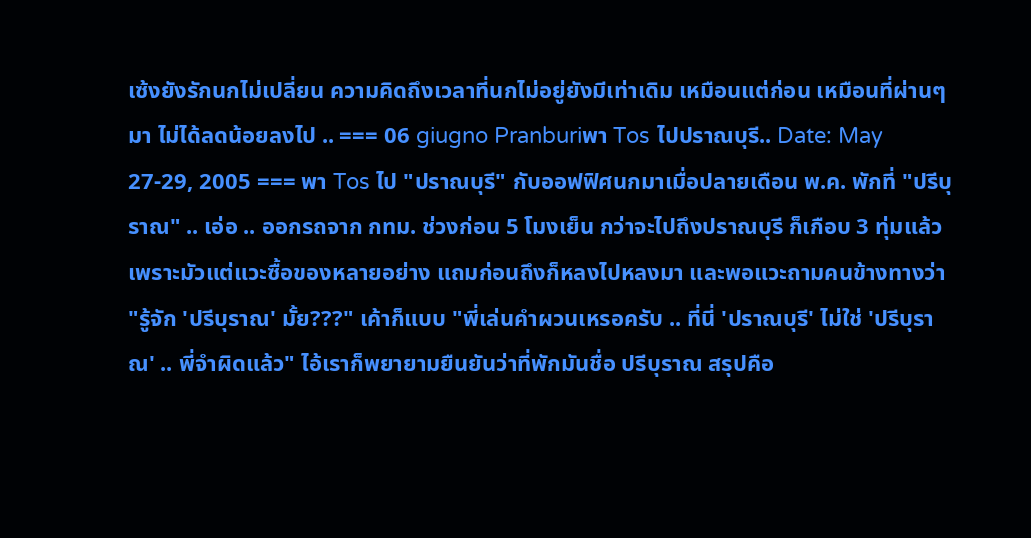เซ้งยังรักนกไม่เปลี่ยน ความคิดถึงเวลาที่นกไม่อยู่ยังมีเท่าเดิม เหมือนแต่ก่อน เหมือนที่ผ่านๆมา ไม่ได้ลดน้อยลงไป .. === 06 giugno Pranburiพา Tos ไปปราณบุรี.. Date: May 27-29, 2005 === พา Tos ไป "ปราณบุรี" กับออฟฟิศนกมาเมื่อปลายเดือน พ.ค. พักที่ "ปรีบุราณ" .. เอ่อ .. ออกรถจาก กทม. ช่วงก่อน 5 โมงเย็น กว่าจะไปถึงปราณบุรี ก็เกือบ 3 ทุ่มแล้วเพราะมัวแต่แวะซื้อของหลายอย่าง แถมก่อนถึงก็หลงไปหลงมา และพอแวะถามคนข้างทางว่า "รู้จัก 'ปรีบุราณ' มั้ย???" เค้าก็แบบ "พี่เล่นคำผวนเหรอครับ .. ที่นี่ 'ปราณบุรี' ไม่ใช่ 'ปรีบุราณ' .. พี่จำผิดแล้ว" ไอ้เราก็พยายามยืนยันว่าที่พักมันชื่อ ปรีบุราณ สรุปคือ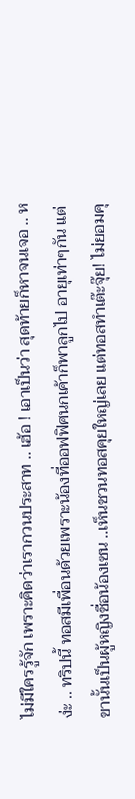ไม่มีใครรู้จัก เพราะคิดว่าเรากวนประสาท .. เฮ้อ ! เอาเป็นว่า สุดท้ายก็หาจนเจอ .. หง่ะ .. ทริปนี้ ทอสมีเพื่อนด้วยเพราะน้องที่ออฟฟิศนกเค้าก็พาลูกไป อายุเท่าๆกัน แต่ขานั้นเป็นผู้หญิงชื่อน้องเซน ..เห็นชวนทอสคุยใหญ่เลย แต่ทอสทำเต๊ะจุ๊ย! ไม่ยอมคุ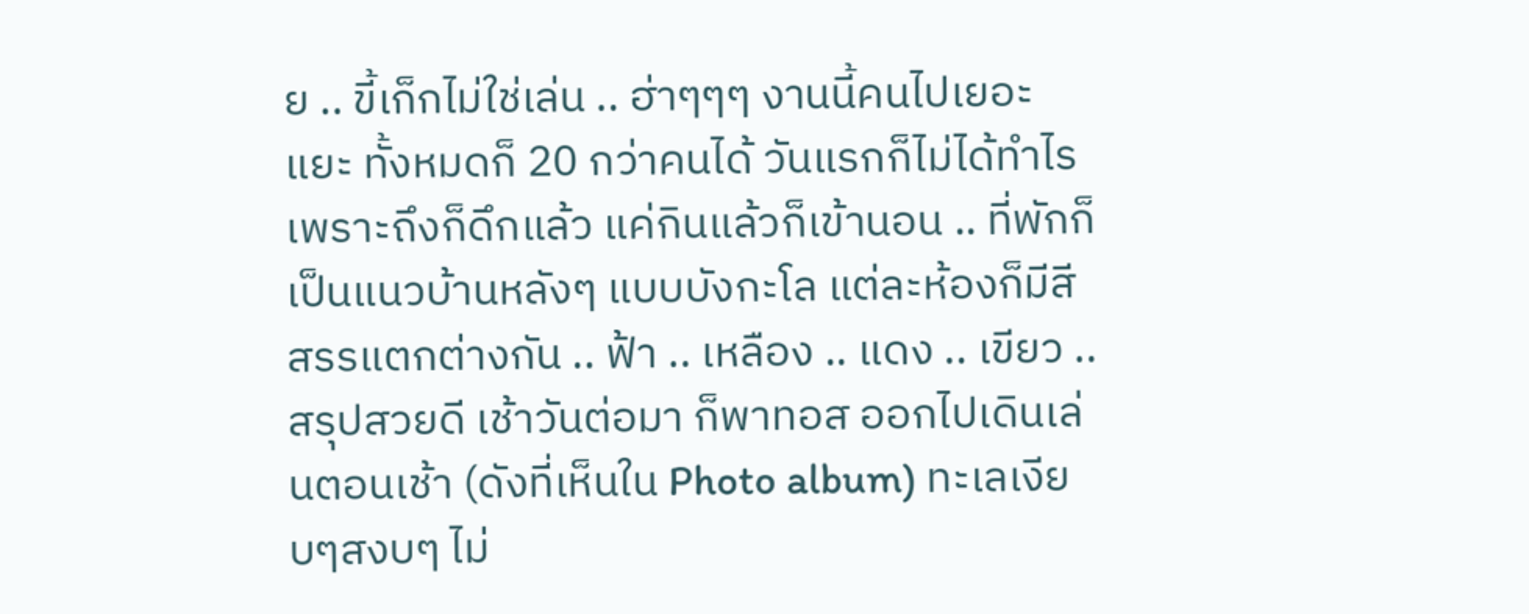ย .. ขี้เก็กไม่ใช่เล่น .. ฮ่าๆๆๆ งานนี้คนไปเยอะแยะ ทั้งหมดก็ 20 กว่าคนได้ วันแรกก็ไม่ได้ทำไรเพราะถึงก็ดึกแล้ว แค่กินแล้วก็เข้านอน .. ที่พักก็เป็นแนวบ้านหลังๆ แบบบังกะโล แต่ละห้องก็มีสีสรรแตกต่างกัน .. ฟ้า .. เหลือง .. แดง .. เขียว .. สรุปสวยดี เช้าวันต่อมา ก็พาทอส ออกไปเดินเล่นตอนเช้า (ดังที่เห็นใน Photo album) ทะเลเงียบๆสงบๆ ไม่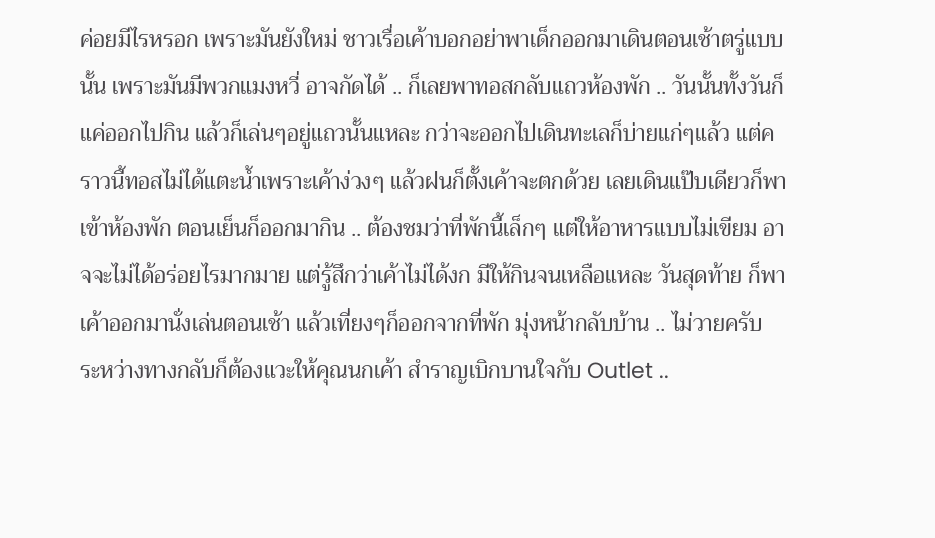ค่อยมีไรหรอก เพราะมันยังใหม่ ชาวเรื่อเค้าบอกอย่าพาเด็กออกมาเดินตอนเช้าตรู่แบบนั้น เพราะมันมีพวกแมงหวี่ อาจกัดได้ .. ก็เลยพาทอสกลับแถวห้องพัก .. วันนั้นทั้งวันก็แค่ออกไปกิน แล้วก็เล่นๆอยู่แถวนั้นแหละ กว่าจะออกไปเดินทะเลก็บ่ายแก่ๆแล้ว แต่คราวนี้ทอสไม่ได้แตะน้ำเพราะเค้าง่วงๆ แล้วฝนก็ตั้งเค้าจะตกด้วย เลยเดินแป๊บเดียวก็พาเข้าห้องพัก ตอนเย็นก็ออกมากิน .. ต้องชมว่าที่พักนี้เล็กๆ แต่ให้อาหารแบบไม่เขียม อาจจะไม่ได้อร่อยไรมากมาย แต่รู้สึกว่าเค้าไม่ได้งก มีให้กินจนเหลือแหละ วันสุดท้าย ก็พาเค้าออกมานั่งเล่นตอนเช้า แล้วเที่ยงๆก็ออกจากที่พัก มุ่งหน้ากลับบ้าน .. ไม่วายครับ ระหว่างทางกลับก็ต้องแวะให้คุณนกเค้า สำราญเบิกบานใจกับ Outlet ..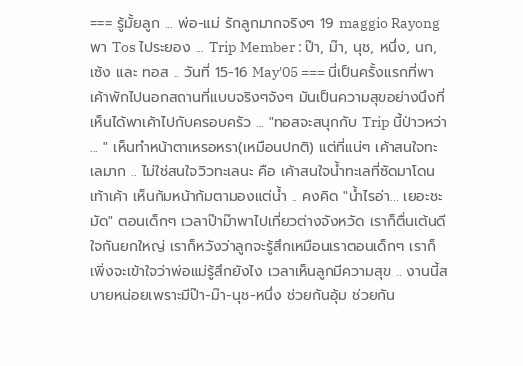=== รู้มั้ยลูก ... พ่อ-แม่ รักลูกมากจริงๆ 19 maggio Rayongพา Tos ไประยอง ... Trip Member : ป๊า, ม๊า, นุช, หนึ่ง, นก, เซ้ง และ ทอส .. วันที่ 15-16 May'05 === นี่เป็นครั้งแรกที่พาเค้าพักไปนอกสถานที่แบบจริงๆจังๆ มันเป็นความสุขอย่างนึงที่เห็นได้พาเค้าไปกับครอบครัว ... "ทอสจะสนุกกับ Trip นี้ป่าวหว่า ... " เห็นทำหน้าตาเหรอหรา(เหมือนปกติ) แต่ที่แน่ๆ เค้าสนใจทะเลมาก .. ไม่ใช่สนใจวิวทะเลนะ คือ เค้าสนใจน้ำทะเลที่ซัดมาโดนเท้าเค้า เห็นก้มหน้าก้มตามองแต่น้ำ .. คงคิด "น้ำไรอ่า... เยอะชะมัด" ตอนเด็กๆ เวลาป๊าม๊าพาไปเที่ยวต่างจังหวัด เราก็ตื่นเต้นดีใจกันยกใหญ่ เราก็หวังว่าลูกจะรู้สึกเหมือนเราตอนเด็กๆ เราก็เพิ่งจะเข้าใจว่าพ่อแม่รู้สึกยังไง เวลาเห็นลูกมีความสุข .. งานนี้สบายหน่อยเพราะมีป๊า-ม๊า-นุช-หนึ่ง ช่วยกันอุ้ม ช่วยกัน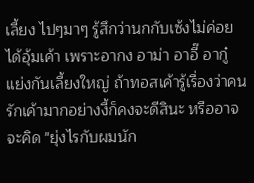เลี้ยง ไปๆมาๆ รู้สึกว่านกกับเซ้งไม่ค่อยได้อุ้มเค้า เพราะอากง อาม่า อาอี๊ อากู๋ แย่งกันเลี้ยงใหญ่ ถ้าทอสเค้ารู้เรื่องว่าคนรักเค้ามากอย่างงี้ก็คงจะดีสินะ หรืออาจจะคิด "ยุ่งไรกับผมนัก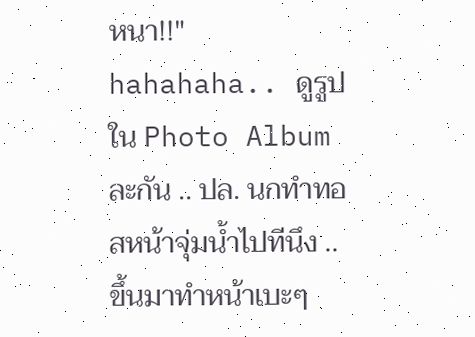หนา!!" hahahaha.. ดูรูปใน Photo Album ละกัน .. ปล. นกทำทอสหน้าจุ่มน้ำไปทีนึง .. ขึ้นมาทำหน้าเบะๆ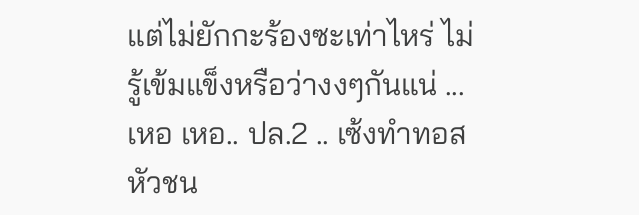แต่ไม่ยักกะร้องซะเท่าไหร่ ไม่รู้เข้มแข็งหรือว่างงๆกันแน่ ... เหอ เหอ.. ปล.2 .. เซ้งทำทอสหัวชน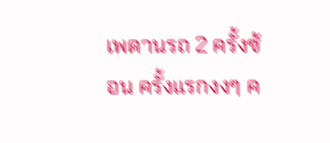เพดานรถ 2 ครั้งซ้อน ครั้งแรกงงๆ ค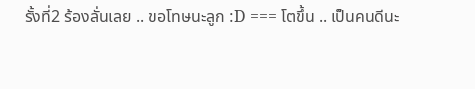รั้งที่2 ร้องลั่นเลย .. ขอโทษนะลูก :D === โตขึ้น .. เป็นคนดีนะ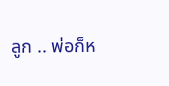ลูก .. พ่อก็ห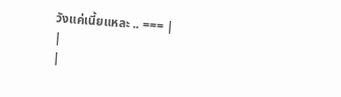วังแค่เนี้ยแหละ .. === |
|
|